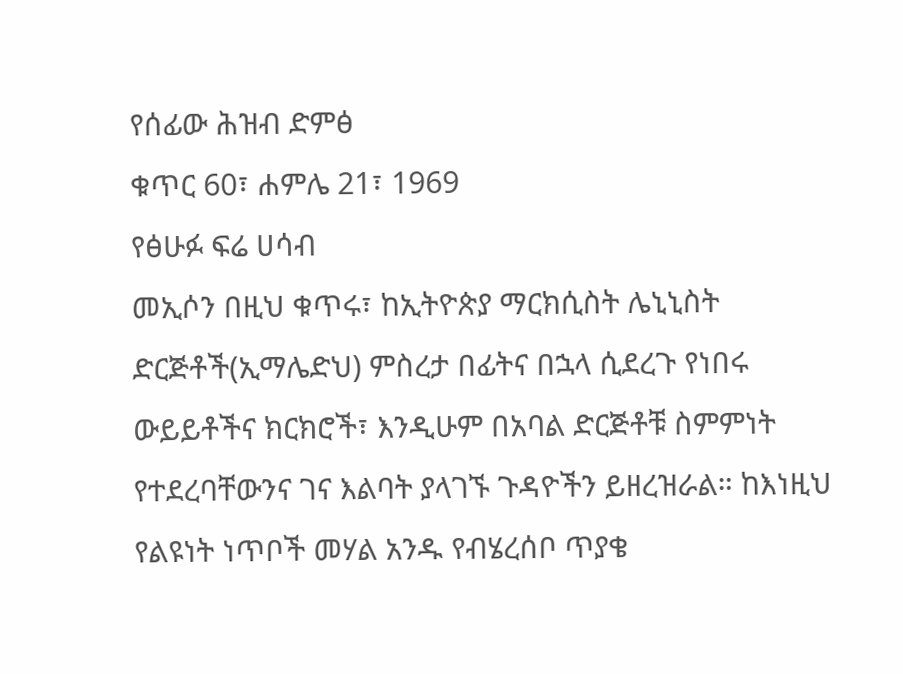የሰፊው ሕዝብ ድምፅ
ቁጥር 60፣ ሐምሌ 21፣ 1969
የፅሁፉ ፍሬ ሀሳብ
መኢሶን በዚህ ቁጥሩ፣ ከኢትዮጵያ ማርክሲስት ሌኒኒስት ድርጅቶች(ኢማሌድህ) ምስረታ በፊትና በኋላ ሲደረጉ የነበሩ ውይይቶችና ክርክሮች፣ እንዲሁም በአባል ድርጅቶቹ ስምምነት የተደረባቸውንና ገና እልባት ያላገኙ ጉዳዮችን ይዘረዝራል። ከእነዚህ የልዩነት ነጥቦች መሃል አንዱ የብሄረሰቦ ጥያቄ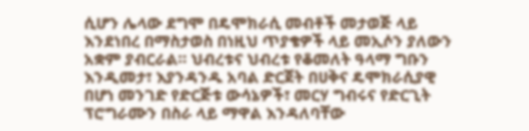ሲሆን ሌላው ደግሞ በዴሞክራሲ መብቶች መታወጅ ላይ እንደነበረ በማስታወስ በነዚህ ጥያቄዎች ላይ መኢሶን ያለውን አቋም ያብርራል። ህብረቱና ህብረቱ የቆመለት ዓላማ ግቡን እንዲመታ፣ እያንዳንዱ አባል ድርጀት በሀቅና ዴሞክራሲያዊ በሆነ መንገድ የድርጅቱ ውሳኔዎች፣ መርሃ ግብሩና የድርጊት ፕሮግራሙን በስራ ላይ ማዋል እንዳለባቸው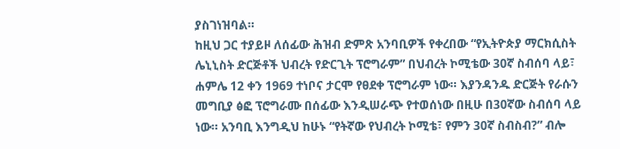ያስገነዝባል።
ከዚህ ጋር ተያይዞ ለሰፊው ሕዝብ ድምጽ አንባቢዎች የቀረበው “የኢትዮጵያ ማርክሲስት ሌኒኒስት ድርጅቶች ህብረት የድርጊት ፕሮግራም” በህብረት ኮሚቴው 30ኛ ስብሰባ ላይ፣ ሐምሌ 12 ቀን 1969 ተነቦና ታርሞ የፀደቀ ፕሮግራም ነው። እያንዳንዱ ድርጅት የራሱን መግቢያ ፅፎ ፕሮግራሙ በሰፊው እንዲሠራጭ የተወሰነው በዚሁ በ30ኛው ስብሰባ ላይ ነው። አንባቢ እንግዲህ ከሁኑ “የትኛው የህብረት ኮሚቴ፣ የምን 30ኛ ስብስብ?” ብሎ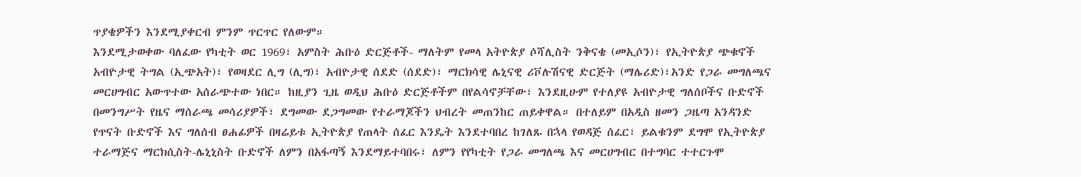ጥያቄዎችን እንደሚያቀርብ ምንም ጥርጥር የለውም።
እንደሚታወቀው ባለፈው የካቲት ወር 1969፣ አምስት ሕቡዕ ድርጅቶች- ማለትም የመላ አትዮጵያ ሶሻሊስት ንቅናቄ (መኢሶን)፣ የኢትዮጵያ ጭቁኖች አብዮታዊ ትግል (ኢጭአት)፣ የወዛደር ሊግ (ሊግ)፣ አብዮታዊ ሰደድ (ሰደድ)፣ ማርክሳዊ ሌኒናዊ ሪቮሉሽናዊ ድርጅት (ማሌሪድ)፣አንድ የጋራ መግለጫና መርሀግብር አውጥተው አሰራጭተው ነበር። ከዚያን ጊዜ ወዲህ ሕቡዕ ድርጅቶችም በየልሳኖቻቸው፣ እንደዚሁም የተለያዩ አብዮታዊ ግለሰቦችና ቡድኖች በመንግሥት የዜና ማሰራጫ መሳሪያዎች፣ ደግመው ደጋግመው የተራማጆችን ህብረት መጠንከር ጠይቀዋል። በተለይም በአዲስ ዘመን ጋዜጣ አንዳንድ የጥናት ቡድኖች እና ግለሰብ ፀሐፊዎች በዛሬይቱ ኢትዮጵያ የጠላት ሰፈር እንዴት እንደተባበረ ከገለጹ በኋላ የወዳጅ ሰፈር፣ ይልቁንም ደግሞ የኢትዮጵያ ተራማጅና ማርክሲስት-ሌኒኒስት ቡድኖች ለምን በአፋጣኝ እንደማይተባበሩ፣ ለምን የየካቲት የጋራ መግለጫ እና መርሀግብር በተግባር ተተርጉሞ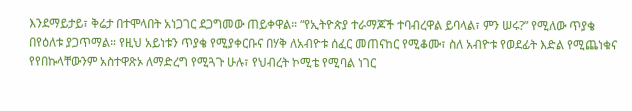እንደማይታይ፣ ቅሬታ በተሞላበት አነጋገር ደጋግመው ጠይቀዋል። “የኢትዮጵያ ተራማጆች ተባብረዋል ይባላል፣ ምን ሠሩ?” የሚለው ጥያቄ በየዕለቱ ያጋጥማል። የዚህ አይነቱን ጥያቄ የሚያቀርቡና በሃቅ ለአብዮቱ ሰፈር መጠናከር የሚቆሙ፣ ስለ አብዮቱ የወደፊት እድል የሚጨነቁና የየበኩላቸውንም አስተዋጽኦ ለማድረግ የሚጓጉ ሁሉ፣ የህብረት ኮሚቴ የሚባል ነገር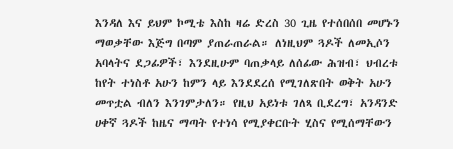እንዳለ እና ይህም ኮሚቴ እስከ ዛሬ ድረስ 30 ጊዜ የተሰበሰበ መሆኑን ማወቃቸው እጅግ በጣም ያጠራጠራል። ለነዚህም ጓዶች ለመኢሶን አባላትና ደጋፊዎች፣ እንደዚሁም ባጠቃላይ ለሰፊው ሕዝብ፣ ህብረቱ ከየት ተነስቶ አሁን ከምን ላይ እንደደረሰ የሚገለጽበት ወቅት አሁን መጥቷል ብለን እንገምታለን። የዚህ አይነቱ ገለጻ ቢደረግ፣ አንዳንድ ሀቀኛ ጓዶች ከዜና ማጣት የተነሳ የሚያቀርቡት ሂስና የሚሰማቸውን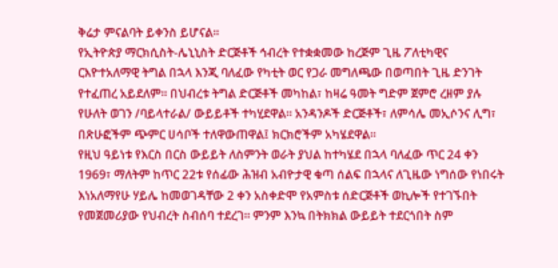ቅሬታ ምናልባት ይቀንስ ይሆናል።
የኢትዮጵያ ማርክሲስት-ሌኒኒስት ድርጅቶች ኅብረት የተቋቋመው ከረጅም ጊዜ ፖለቲካዊና ርእዮተአለማዊ ትግል በኋላ እንጂ ባለፈው የካቲት ወር የጋራ መግለጫው በወጣበት ጊዜ ድንገት የተፈጠረ አይደለም። በህብረቱ ትግል ድርጅቶች መካከል፣ ከዛሬ ዓመት ግድም ጀምሮ ረዘም ያሉ የሁለት ወገን /ባይላተራል/ ውይይቶች ተካሂደዋል። አንዳንዶች ድርጅቶች፣ ለምሳሌ መኢሶንና ሊግ፣ በጽሁፎችም ጭምር ሀሳቦች ተለዋውጠዋል፤ ክርክሮችም አካሄደዋል።
የዚህ ዓይነቱ የእርስ በርስ ውይይት ለስምንት ወራት ያህል ከተካሄደ በኋላ ባለፈው ጥር 24 ቀን 1969፣ ማለትም ከጥር 22ቱ የሰፊው ሕዝብ አብዮታዊ ቁጣ ሰልፍ በኋላና ለጊዜው ነግሰው የነበሩት እነአለማየሁ ሃይሌ ከመወገዳቸው 2 ቀን አስቀድሞ የአምስቱ ሰድርጅቶች ወኪሎች የተገኙበት የመጀመሪያው የህብረት ስብሰባ ተደረገ። ምንም እንኳ በትክክል ውይይት ተደርጎበት ስም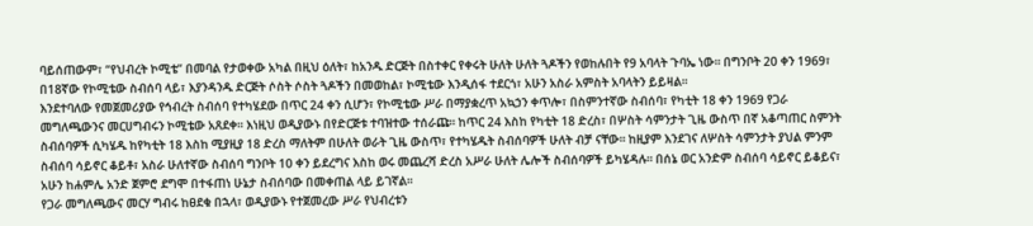ባይሰጠውም፣ “የህብረት ኮሚቴ” በመባል የታወቀው አካል በዚህ ዕለት፣ ከአንዱ ድርጅት በስተቀር የቀሩት ሁለት ሁለት ጓዶችን የወከሉበት የ9 አባላት ጉባኤ ነው። በግንቦት 20 ቀን 1969፣ በ18ኛው የኮሚቴው ስብሰባ ላይ፣ እያንዳንዱ ድርጅት ሶስት ሶስት ጓዶችን በመወከል፣ ኮሚቴው እንዲሰፋ ተደርጎ፣ አሁን አስራ አምስት አባላትን ይይዛል።
እንደተባለው የመጀመሪያው የኅብረት ስብሰባ የተካሄደው በጥር 24 ቀን ሲሆን፣ የኮሚቴው ሥራ በማያቋረጥ አኳኃን ቀጥሎ፣ በስምንተኛው ስብሰባ፣ የካቲት 18 ቀን 1969 የጋራ መግለጫውንና መርሀግብሩን ኮሚቴው አጸደቀ። እነዚህ ወዲያውኑ በየድርጅቱ ተባዝተው ተሰራጩ። ከጥር 24 እስከ የካቲት 18 ድረስ፣ በሦስት ሳምንታት ጊዜ ውስጥ በኛ አቆጣጠር ስምንት ስብሰባዎች ሲካሄዱ ከየካቲት 18 እስከ ሚያዚያ 18 ድረስ ማለትም በሁለት ወራት ጊዜ ውስጥ፣ የተካሄዱት ስብሰባዎች ሁለት ብቻ ናቸው። ከዚያም እንደገና ለሦስት ሳምንታት ያህል ምንም ስብሰባ ሳይኖር ቆይቶ፣ አስራ ሁለተኛው ስብሰባ ግንቦት 10 ቀን ይደረግና እስከ ወሩ መጨረሻ ድረስ አሥራ ሁለት ሌሎች ስብሰባዎች ይካሄዳሉ። በሰኔ ወር አንድም ስብሰባ ሳይኖር ይቆይና፣ አሁን ከሐምሌ አንድ ጀምሮ ደግሞ በተፋጠነ ሁኔታ ስብሰባው በመቀጠል ላይ ይገኛል።
የጋራ መግለጫውና መርሃ ግብሩ ከፀደቁ በኋላ፣ ወዲያውኑ የተጀመረው ሥራ የህብረቱን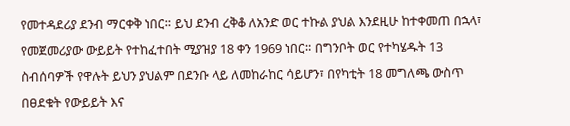የመተዳደሪያ ደንብ ማርቀቅ ነበር። ይህ ደንብ ረቅቆ ለአንድ ወር ተኩል ያህል እንደዚሁ ከተቀመጠ በኋላ፣ የመጀመሪያው ውይይት የተከፈተበት ሚያዝያ 18 ቀን 1969 ነበር። በግንቦት ወር የተካሄዱት 13 ስብሰባዎች የዋሉት ይህን ያህልም በደንቡ ላይ ለመከራከር ሳይሆን፣ በየካቲት 18 መግለጫ ውስጥ በፀደቁት የውይይት እና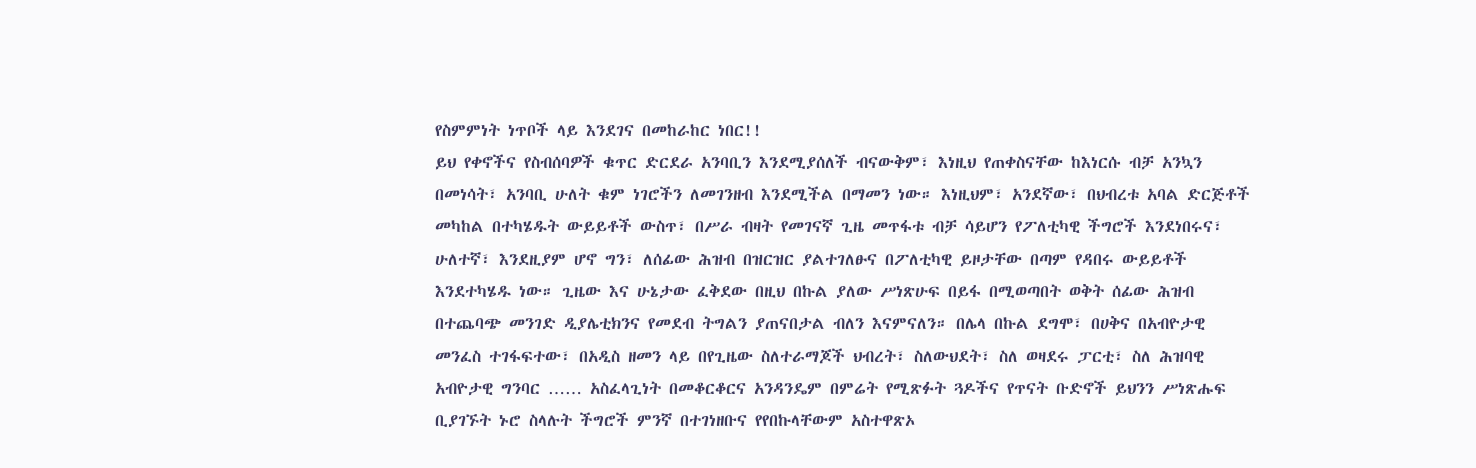የስምምነት ነጥቦች ላይ እንደገና በመከራከር ነበር!!
ይህ የቀኖችና የስብሰባዎች ቁጥር ድርደራ አንባቢን እንደሚያሰለች ብናውቅም፣ እነዚህ የጠቀስናቸው ከእነርሱ ብቻ አንኳን በመነሳት፣ አንባቢ ሁለት ቁም ነገሮችን ለመገንዘብ እንደሚችል በማመን ነው። እነዚህም፣ አንደኛው፣ በህብረቱ አባል ድርጅቶች መካከል በተካሄዱት ውይይቶች ውስጥ፣ በሥራ ብዛት የመገናኛ ጊዜ መጥፋቱ ብቻ ሳይሆን የፖለቲካዊ ችግሮች እንደነበሩና፣ ሁለተኛ፣ እንደዚያም ሆኖ ግን፣ ለሰፊው ሕዝብ በዝርዝር ያልተገለፁና በፖለቲካዊ ይዞታቸው በጣም የዳበሩ ውይይቶች እንደተካሄዱ ነው። ጊዜው እና ሁኔታው ፈቅደው በዚህ በኩል ያለው ሥነጽሁፍ በይፋ በሚወጣበት ወቅት ሰፊው ሕዝብ በተጨባጭ መንገድ ዲያሌቲክንና የመደብ ትግልን ያጠናበታል ብለን እናምናለን። በሌላ በኩል ደግሞ፣ በሀቅና በአብዮታዊ መንፈስ ተገፋፍተው፣ በአዲስ ዘመን ላይ በየጊዜው ስለተራማጆች ህብረት፣ ስለውህደት፣ ስለ ወዛደሩ ፓርቲ፣ ስለ ሕዝባዊ አብዮታዊ ግንባር …… አስፈላጊነት በመቆርቆርና አንዳንዴም በምሬት የሚጽፉት ጓዶችና የጥናት ቡድኖች ይህንን ሥነጽሑፍ ቢያገኙት ኑሮ ስላሉት ችግሮች ምንኛ በተገነዘቡና የየበኩላቸውም አስተዋጽኦ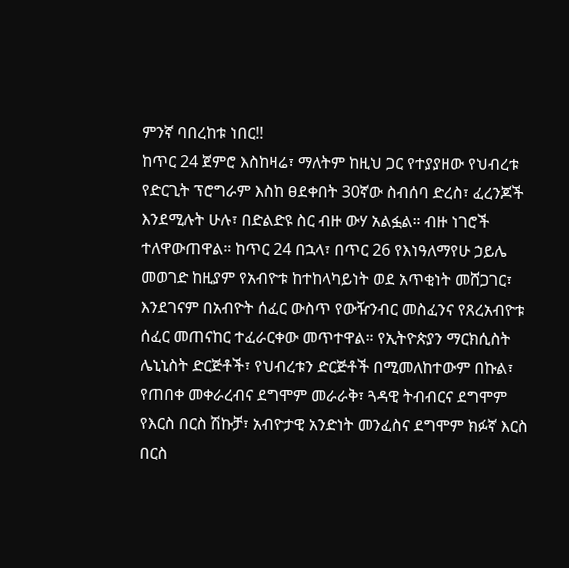ምንኛ ባበረከቱ ነበር!!
ከጥር 24 ጀምሮ እስከዛሬ፣ ማለትም ከዚህ ጋር የተያያዘው የህብረቱ የድርጊት ፕሮግራም እስከ ፀደቀበት 30ኛው ስብሰባ ድረስ፣ ፈረንጆች እንደሚሉት ሁሉ፣ በድልድዩ ስር ብዙ ውሃ አልፏል። ብዙ ነገሮች ተለዋውጠዋል። ከጥር 24 በኋላ፣ በጥር 26 የእነዓለማየሁ ኃይሌ መወገድ ከዚያም የአብዮቱ ከተከላካይነት ወደ አጥቂነት መሸጋገር፣ እንደገናም በአብዮት ሰፈር ውስጥ የውዥንብር መስፈንና የጸረአብዮቱ ሰፈር መጠናከር ተፈራርቀው መጥተዋል። የኢትዮጵያን ማርክሲስት ሌኒኒስት ድርጅቶች፣ የህብረቱን ድርጅቶች በሚመለከተውም በኩል፣ የጠበቀ መቀራረብና ደግሞም መራራቅ፣ ጓዳዊ ትብብርና ደግሞም የእርስ በርስ ሽኩቻ፣ አብዮታዊ አንድነት መንፈስና ደግሞም ክፉኛ እርስ በርስ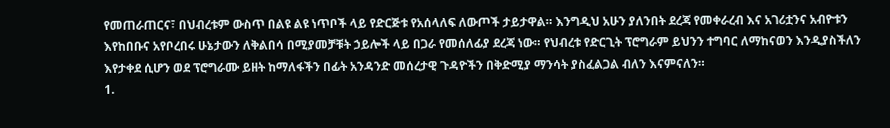የመጠራጠርና፣ በህብረቱም ውስጥ በልዩ ልዩ ነጥቦች ላይ የድርጅቱ የአሰላለፍ ለውጦች ታይታዋል። እንግዲህ አሁን ያለንበት ደረጃ የመቀራረብ እና አገሪቷንና አብዮቱን እየከበቡና አየቦረበሩ ሁኔታውን ለቅልበሳ በሚያመቻቹት ኃይሎች ላይ በጋራ የመሰለፊያ ደረጃ ነው። የህብረቱ የድርጊት ፕሮግራም ይህንን ተግባር ለማከናወን እንዲያስችለን እየታቀደ ሲሆን ወደ ፕሮግራሙ ይዘት ከማለፋችን በፊት አንዳንድ መሰረታዊ ጉዳዮችን በቅድሚያ ማንሳት ያስፈልጋል ብለን እናምናለን።
1.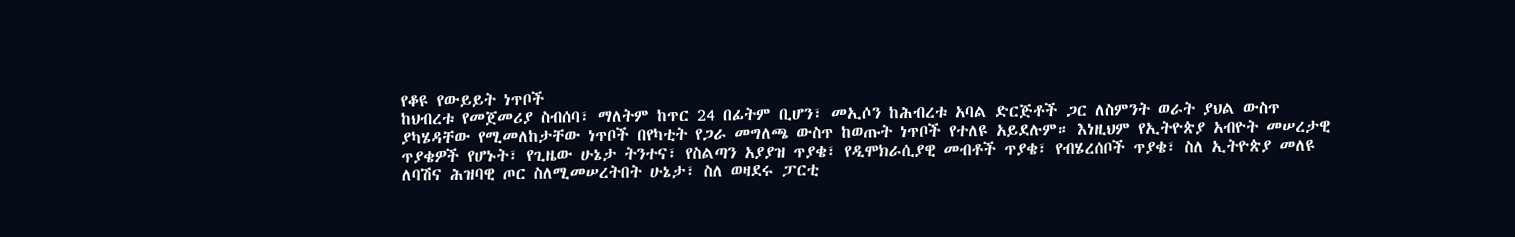የቆዩ የውይይት ነጥቦች
ከህብረቱ የመጀመሪያ ስብሰባ፣ ማለትም ከጥር 24 በፊትም ቢሆን፣ መኢሶን ከሕብረቱ አባል ድርጅቶች ጋር ለስምንት ወራት ያህል ውስጥ ያካሄዳቸው የሚመለከታቸው ነጥቦች በየካቲት የጋራ መግለጫ ውስጥ ከወጡት ነጥቦች የተለዩ አይደሉም። እነዚህም የኢትዮጵያ አብዮት መሠረታዊ ጥያቄዎች የሆኑት፣ የጊዜው ሁኔታ ትንተና፣ የስልጣን አያያዝ ጥያቄ፣ የዲሞክራሲያዊ መብቶች ጥያቄ፣ የብሄረሰቦች ጥያቄ፣ ስለ ኢትዮጵያ መለዩ ለባሽና ሕዝባዊ ጦር ስለሚመሠረትበት ሁኔታ፣ ስለ ወዛደሩ ፓርቲ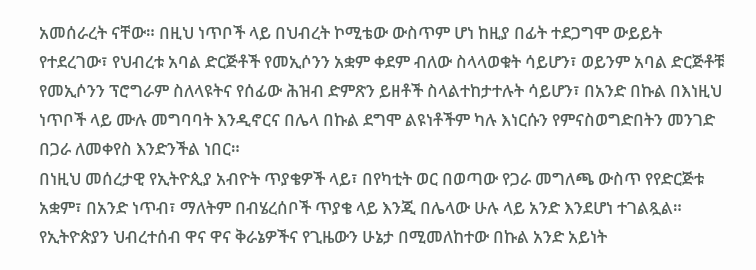አመሰራረት ናቸው። በዚህ ነጥቦች ላይ በህብረት ኮሚቴው ውስጥም ሆነ ከዚያ በፊት ተደጋግሞ ውይይት የተደረገው፣ የህብረቱ አባል ድርጅቶች የመኢሶንን አቋም ቀደም ብለው ስላላወቁት ሳይሆን፣ ወይንም አባል ድርጅቶቹ የመኢሶንን ፕሮግራም ስለላዩትና የሰፊው ሕዝብ ድምጽን ይዘቶች ስላልተከታተሉት ሳይሆን፣ በአንድ በኩል በእነዚህ ነጥቦች ላይ ሙሉ መግባባት እንዲኖርና በሌላ በኩል ደግሞ ልዩነቶችም ካሉ እነርሱን የምናስወግድበትን መንገድ በጋራ ለመቀየስ እንድንችል ነበር።
በነዚህ መሰረታዊ የኢትዮጲያ አብዮት ጥያቄዎች ላይ፣ በየካቲት ወር በወጣው የጋራ መግለጫ ውስጥ የየድርጅቱ አቋም፣ በአንድ ነጥብ፣ ማለትም በብሄረሰቦች ጥያቄ ላይ እንጂ በሌላው ሁሉ ላይ አንድ እንደሆነ ተገልጿል። የኢትዮጵያን ህብረተሰብ ዋና ዋና ቅራኔዎችና የጊዜውን ሁኔታ በሚመለከተው በኩል አንድ አይነት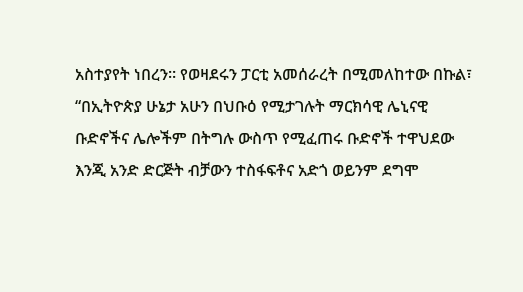አስተያየት ነበረን። የወዛደሩን ፓርቲ አመሰራረት በሚመለከተው በኩል፣ “በኢትዮጵያ ሁኔታ አሁን በህቡዕ የሚታገሉት ማርክሳዊ ሌኒናዊ ቡድኖችና ሌሎችም በትግሉ ውስጥ የሚፈጠሩ ቡድኖች ተዋህደው እንጂ አንድ ድርጅት ብቻውን ተስፋፍቶና አድጎ ወይንም ደግሞ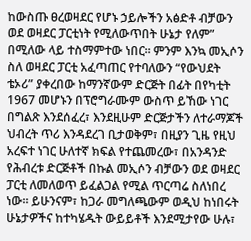ከውስጡ ፀረወዛደር የሆኑ ኃይሎችን አፅድቶ ብቻውን ወደ ወዛደር ፓርቲነት የሚለውጥበት ሁኔታ የለም” በሚለው ላይ ተስማምተው ነበር። ምንም እንኳ መኢሶን ስለ ወዛደር ፓርቲ አፈጣጠር የተባለውን “የውህደት ቴኦሪ” ያቀረበው ከማንኛውም ድርጅት በፊት በየካቲት 1967 መሆኑን በፕሮግራሙም ውስጥ ይኸው ነገር በግልጽ እንደሰፈረ፣ እንደዚሁም ድርጅታችን ለተራማጆች ህብረት ጥሪ እንዳደረገ ቢታወቅም፣ በዚያን ጊዜ የዚህ አረፍተ ነገር ሁለተኛ ክፍል የተጨመረው፣ በአንዳንድ የሕብረቱ ድርጅቶች በኩል መኢሶን ብቻውን ወደ ወዛደር ፓርቲ ለመለወጥ ይፈልጋል የሚል ጥርጣሬ ስለነበረ ነው። ይሁንናም፣ ከጋራ መግለጫውም ወዲህ ከነበሩት ሁኔታዎችና ከተካሄዱት ውይይቶች እንደሚታየው ሁሉ፣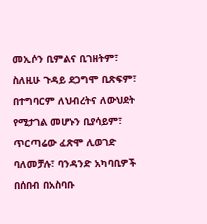መኢሶን ቢምልና ቢገዘትም፣ ስለዚሁ ጉዳይ ደጋግሞ ቢጽፍም፣ በተግባርም ለህብረትና ለውህደት የሚታገል መሆኑን ቢያሳይም፣ ጥርጣሬው ፈጽሞ ሊወገድ ባለመቻሉ፣ ባንዳንድ አካባቢዎች በሰበብ በአስባቡ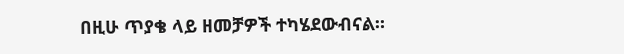በዚሁ ጥያቄ ላይ ዘመቻዎች ተካሄደውብናል።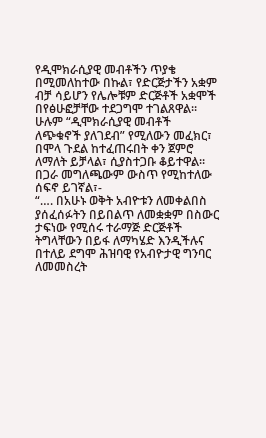የዲሞክራሲያዊ መብቶችን ጥያቄ በሚመለከተው በኩል፣ የድርጅታችን አቋም ብቻ ሳይሆን የሌሎቹም ድርጅቶች አቋሞች በየፅሁፎቻቸው ተደጋግሞ ተገልጸዋል። ሁሉም “ዲሞክራሲያዊ መብቶች ለጭቁኖች ያለገደብ” የሚለውን መፈክር፣ በሞላ ጉደል ከተፈጠሩበት ቀን ጀምሮ ለማለት ይቻላል፣ ሲያስተጋቡ ቆይተዋል። በጋራ መግለጫውም ውስጥ የሚከተለው ሰፍኖ ይገኛል፣-
“…. በአሁኑ ወቅት አብዮቱን ለመቀልበስ ያሰፈሰፉትን በይበልጥ ለመቋቋም በስውር ታፍነው የሚሰሩ ተራማጅ ድርጅቶች ትግላቸውን በይፋ ለማካሄድ እንዲችሉና በተለይ ደግሞ ሕዝባዊ የአብዮታዊ ግንባር ለመመስረት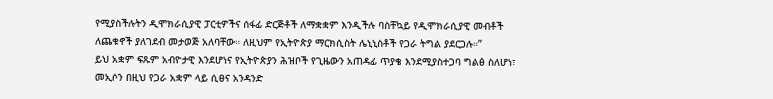የሚያስችሉትን ዲሞክራሲያዊ ፓርቲዎችና ሰፋፊ ድርጅቶች ለማቋቋም እንዲችሉ ባስቸኳይ የዲሞክራሲያዊ መብቶች ለጨቁኖች ያለገደብ መታወጅ አለባቸው። ለዚህም የኢትዮጵያ ማርክሲስት ሌኒኒስቶች የጋራ ትግል ያደርጋሉ።”
ይህ አቋም ፍጹም አብዮታዊ እንደሆነና የኢትዮጵያን ሕዝቦች የጊዜውን አጠዳፊ ጥያቄ እንደሚያስተጋባ ግልፅ ስለሆነ፣ መኢሶን በዚህ የጋራ አቋም ላይ ሲፀና አንዳንድ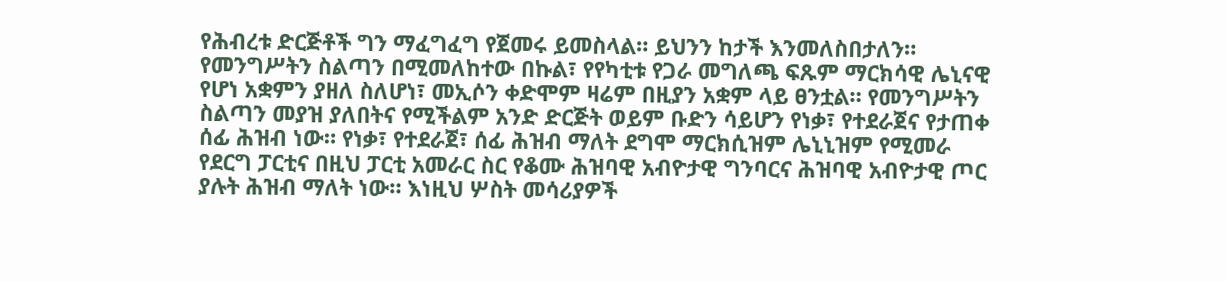የሕብረቱ ድርጅቶች ግን ማፈግፈግ የጀመሩ ይመስላል። ይህንን ከታች እንመለስበታለን።
የመንግሥትን ስልጣን በሚመለከተው በኩል፣ የየካቲቱ የጋራ መግለጫ ፍጹም ማርክሳዊ ሌኒናዊ የሆነ አቋምን ያዘለ ስለሆነ፣ መኢሶን ቀድሞም ዛሬም በዚያን አቋም ላይ ፀንቷል። የመንግሥትን ስልጣን መያዝ ያለበትና የሚችልም አንድ ድርጅት ወይም ቡድን ሳይሆን የነቃ፣ የተደራጀና የታጠቀ ሰፊ ሕዝብ ነው። የነቃ፣ የተደራጀ፣ ሰፊ ሕዝብ ማለት ደግሞ ማርክሲዝም ሌኒኒዝም የሚመራ የደርግ ፓርቲና በዚህ ፓርቲ አመራር ስር የቆሙ ሕዝባዊ አብዮታዊ ግንባርና ሕዝባዊ አብዮታዊ ጦር ያሉት ሕዝብ ማለት ነው። እነዚህ ሦስት መሳሪያዎች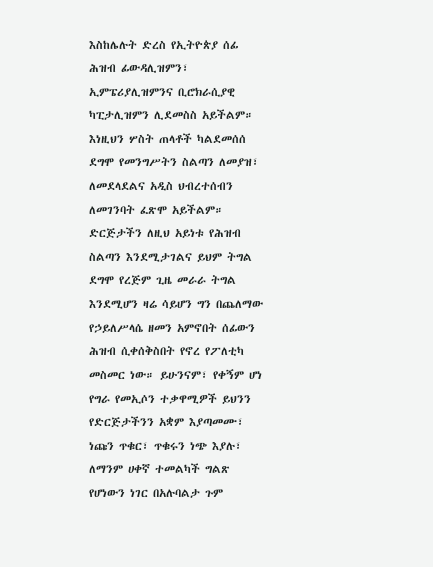እስከሌሉት ድረስ የኢትዮጵያ ሰፊ ሕዝብ ፊውዳሊዝምን፣ ኢምፔሪያሊዝምንና ቢሮክራሲያዊ ካፒታሊዝምን ሊደመስስ አይችልም። እነዚህን ሦስት ጠላቶች ካልደመሰሰ ደግሞ የመንግሥትን ስልጣን ለመያዝ፣ ለመደላደልና አዲስ ህብረተሰብን ለመገንባት ፈጽሞ አይችልም። ድርጅታችን ለዚህ አይነቱ የሕዝብ ስልጣን እንደሚታገልና ይህም ትግል ደግሞ የረጅም ጊዜ መራራ ትግል እንደሚሆን ዛሬ ሳይሆን ግን በጨለማው የኃይለሥላሴ ዘመን አምኖበት ሰፊውን ሕዝብ ሲቀሰቅስበት የኖረ የፖለቲካ መስመር ነው። ይሁንናም፣ የቀኝም ሆነ የግራ የመኢሶን ተቃዋሚዎች ይህንን የድርጅታችንን አቋም እያጣመሙ፣ ነጩን ጥቁር፣ ጥቁሩን ነጭ እያሉ፣ ለማንም ሀቀኛ ተመልካች ግልጽ የሆነውን ነገር በአሉባልታ ጉም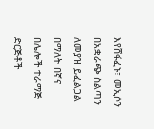እየሸፋፈኑ፣ መኢሶን በአቋራጭ ስልጣን ለመያዝ ይፈልጋል በማለት በኛና በሌሎች ተራማጅ ድርጅቶች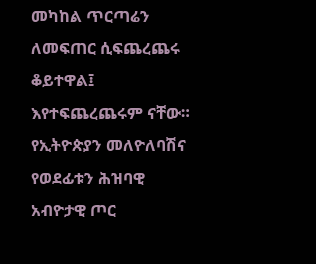መካከል ጥርጣሬን ለመፍጠር ሲፍጨረጨሩ ቆይተዋል፤ እየተፍጨረጨሩም ናቸው።
የኢትዮጵያን መለዮለባሽና የወደፊቱን ሕዝባዊ አብዮታዊ ጦር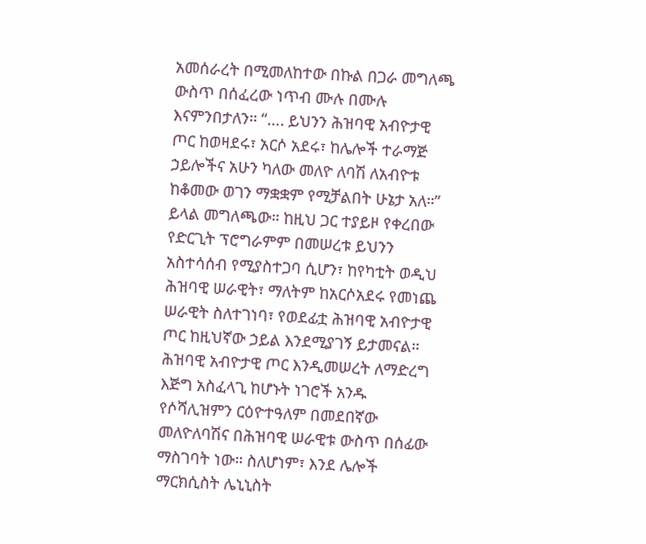አመሰራረት በሚመለከተው በኩል በጋራ መግለጫ
ውስጥ በሰፈረው ነጥብ ሙሉ በሙሉ እናምንበታለን። “…. ይህንን ሕዝባዊ አብዮታዊ ጦር ከወዛደሩ፣ አርሶ አደሩ፣ ከሌሎች ተራማጅ ኃይሎችና አሁን ካለው መለዮ ለባሽ ለአብዮቱ ከቆመው ወገን ማቋቋም የሚቻልበት ሁኔታ አለ።” ይላል መግለጫው። ከዚህ ጋር ተያይዞ የቀረበው የድርጊት ፕሮግራምም በመሠረቱ ይህንን አስተሳሰብ የሚያስተጋባ ሲሆን፣ ከየካቲት ወዲህ ሕዝባዊ ሠራዊት፣ ማለትም ከአርሶአደሩ የመነጨ ሠራዊት ስለተገነባ፣ የወደፊቷ ሕዝባዊ አብዮታዊ ጦር ከዚህኛው ኃይል እንደሚያገኝ ይታመናል። ሕዝባዊ አብዮታዊ ጦር እንዲመሠረት ለማድረግ እጅግ አስፈላጊ ከሆኑት ነገሮች አንዱ የሶሻሊዝምን ርዕዮተዓለም በመደበኛው መለዮለባሽና በሕዝባዊ ሠራዊቱ ውስጥ በሰፊው ማስገባት ነው። ስለሆነም፣ እንደ ሌሎች ማርክሲስት ሌኒኒስት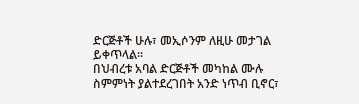ድርጅቶች ሁሉ፣ መኢሶንም ለዚሁ መታገል ይቀጥላል።
በህብረቱ አባል ድርጅቶች መካከል ሙሉ ስምምነት ያልተደረገበት አንድ ነጥብ ቢኖር፣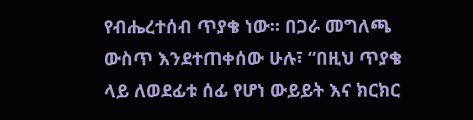የብሔረተሰብ ጥያቄ ነው። በጋራ መግለጫ ውስጥ እንደተጠቀሰው ሁሉ፣ “በዚህ ጥያቄ ላይ ለወደፊቱ ሰፊ የሆነ ውይይት እና ክርክር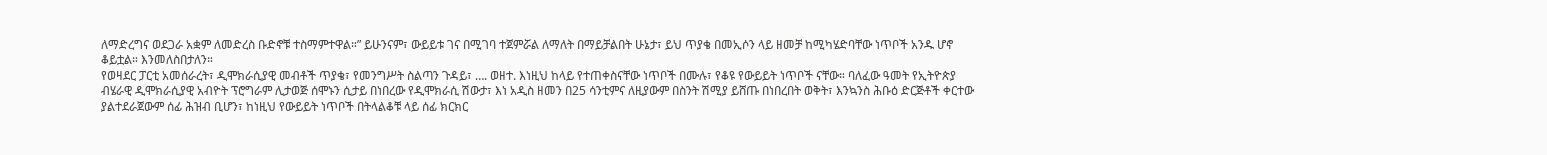ለማድረግና ወደጋራ አቋም ለመድረስ ቡድኖቹ ተስማምተዋል።” ይሁንናም፣ ውይይቱ ገና በሚገባ ተጀምሯል ለማለት በማይቻልበት ሁኔታ፣ ይህ ጥያቄ በመኢሶን ላይ ዘመቻ ከሚካሄድባቸው ነጥቦች አንዱ ሆኖ ቆይቷል። እንመለስበታለን።
የወዛደር ፓርቲ አመሰራረት፣ ዲሞክራሲያዊ መብቶች ጥያቄ፣ የመንግሥት ስልጣን ጉዳይ፣ …. ወዘተ. እነዚህ ከላይ የተጠቀስናቸው ነጥቦች በሙሉ፣ የቆዩ የውይይት ነጥቦች ናቸው። ባለፈው ዓመት የኢትዮጵያ ብሄራዊ ዲሞክራሲያዊ አብዮት ፕሮግራም ሊታወጅ ሰሞኑን ሲታይ በነበረው የዲሞክራሲ ሽውታ፣ እነ አዲስ ዘመን በ25 ሳንቲምና ለዚያውም በስንት ሽሚያ ይሸጡ በነበረበት ወቅት፣ እንኳንስ ሕቡዕ ድርጅቶች ቀርተው ያልተደራጀውም ሰፊ ሕዝብ ቢሆን፣ ከነዚህ የውይይት ነጥቦች በትላልቆቹ ላይ ሰፊ ክርክር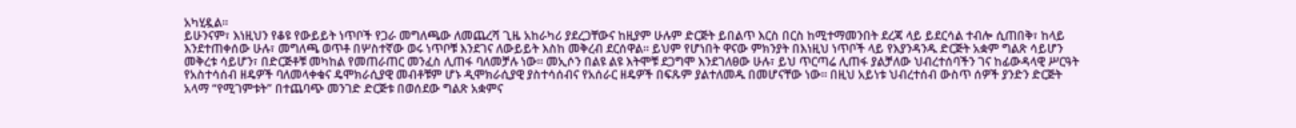አካሂዷል።
ይሁንናም፣ እነዚህን የቆዩ የውይይት ነጥቦች የጋራ መግለጫው ለመጨረሻ ጊዜ አከራካሪ ያደረጋቸውና ከዚያም ሁሉም ድርጅት ይበልጥ እርስ በርስ ከሚተማመንበት ደረጃ ላይ ይደርሳል ተብሎ ሲጠበቅ፣ ከላይ እንደተጠቀሰው ሁሉ፣ መግለጫ ወጥቶ በሦስተኛው ወሩ ነጥቦቹ እንደገና ለውይይት እስከ መቅረብ ደርሰዋል። ይህም የሆነበት ዋናው ምክንያት በእነዚህ ነጥቦች ላይ የእያንዳንዱ ድርጅት አቋም ግልጽ ሳይሆን መቅረቱ ሳይሆን፣ በድርጅቶቹ መካከል የመጠራጠር መንፈስ ሊጠፋ ባለመቻሉ ነው። መኢሶን በልዩ ልዩ እትሞቹ ደጋግሞ እንደገለፀው ሁሉ፣ ይህ ጥርጣሬ ሊጠፋ ያልቻለው ህብረተሰባችን ገና ከፊውዳላዊ ሥርዓት የአስተሳሰብ ዘዴዎች ባለመላቀቁና ዴሞክራሲያዊ መብቶቹም ሆኑ ዲሞክራሲያዊ ያስተሳሰብና የአሰራር ዘዴዎች በፍጹም ያልተለመዱ በመሆናቸው ነው። በዚህ አይነቱ ህብረተሰብ ውስጥ ሰዎች ያንድን ድርጅት አላማ “የሚገምቱት” በተጨባጭ መንገድ ድርጅቱ በወሰደው ግልጽ አቋምና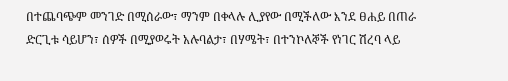በተጨባጭም መንገድ በሚሰራው፣ ማንም በቀላሉ ሊያየው በሚችለው እንደ ፀሐይ በጠራ ድርጊቱ ሳይሆን፣ ሰዎች በሚያወሩት አሉባልታ፣ በሃሜት፣ በተንኮለኞች የነገር ሽረባ ላይ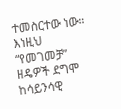ተመስርተው ነው። እነዚህ “የመገመቻ” ዘዴዎች ደግሞ ከሳይንሳዊ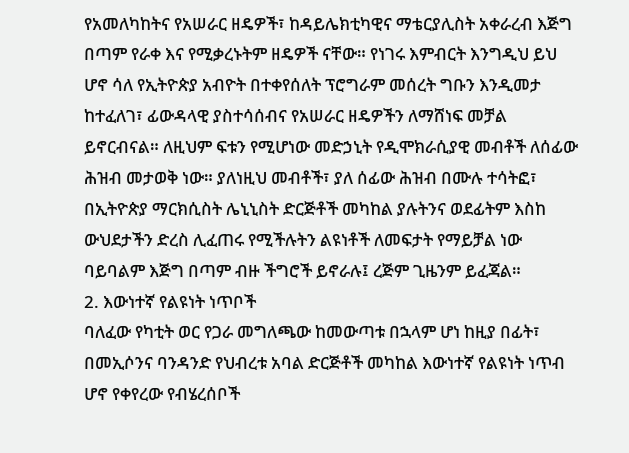የአመለካከትና የአሠራር ዘዴዎች፣ ከዳይሌክቲካዊና ማቴርያሊስት አቀራረብ እጅግ በጣም የራቀ እና የሚቃረኑትም ዘዴዎች ናቸው። የነገሩ እምብርት እንግዲህ ይህ ሆኖ ሳለ የኢትዮጵያ አብዮት በተቀየሰለት ፕሮግራም መሰረት ግቡን እንዲመታ ከተፈለገ፣ ፊውዳላዊ ያስተሳሰብና የአሠራር ዘዴዎችን ለማሸነፍ መቻል ይኖርብናል። ለዚህም ፍቱን የሚሆነው መድኃኒት የዲሞክራሲያዊ መብቶች ለሰፊው ሕዝብ መታወቅ ነው። ያለነዚህ መብቶች፣ ያለ ሰፊው ሕዝብ በሙሉ ተሳትፎ፣ በኢትዮጵያ ማርክሲስት ሌኒኒስት ድርጅቶች መካከል ያሉትንና ወደፊትም እስከ ውህደታችን ድረስ ሊፈጠሩ የሚችሉትን ልዩነቶች ለመፍታት የማይቻል ነው ባይባልም እጅግ በጣም ብዙ ችግሮች ይኖራሉ፤ ረጅም ጊዜንም ይፈጃል።
2. እውነተኛ የልዩነት ነጥቦች
ባለፈው የካቲት ወር የጋራ መግለጫው ከመውጣቱ በኋላም ሆነ ከዚያ በፊት፣ በመኢሶንና ባንዳንድ የህብረቱ አባል ድርጅቶች መካከል እውነተኛ የልዩነት ነጥብ ሆኖ የቀየረው የብሄረሰቦች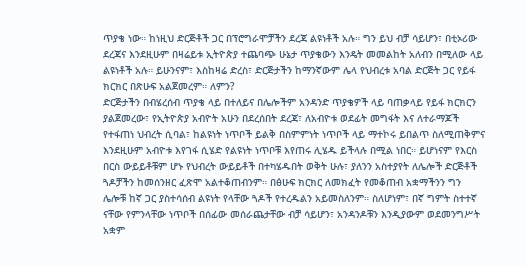ጥያቄ ነው። ከነዚህ ድርጅቶች ጋር በፕሮግራሞቻችን ደረጃ ልዩነቶች አሉ። ግን ይህ ብቻ ሳይሆን፣ በቲኦሪው ደረጃና እንደዚሁም በዛሬይቱ ኢትዮጵያ ተጨባጭ ሁኔታ ጥያቄውን እንዴት መመልከት አለብን በሚለው ላይ ልዩነቶች አሉ። ይሁንናም፣ እስከዛሬ ድረስ፣ ድርጅታችን ከማንኛውም ሌላ የህብረቱ አባል ድርጅት ጋር የይፋ ክርክር በጽሁፍ አልጀመረም። ለምን?
ድርጅታችን በብሄረሰብ ጥያቄ ላይ በተለይና በሌሎችም አንዳንድ ጥያቄዎች ላይ ባጠቃላይ የይፋ ክርክርን ያልጀመረው፣ የኢትዮጵያ አብዮት አሁን በደረሰበት ደረጃ፣ ለአብዮቱ ወደፊት መግፋት እና ለተራማጆች የተፋጠነ ህብረት ሲባል፣ ከልዩነት ነጥቦች ይልቅ በስምምነት ነጥቦች ላይ ማተኮሩ ይበልጥ ስለሚጠቅምና እንደዚሁም አብዮቱ እየገፋ ሲሄድ የልዩነት ነጥቦቹ እየጠሩ ሊሄዱ ይችላሉ በሚል ነበር። ይሆነናም የእርስ በርስ ውይይቶቹም ሆኑ የህብረት ውይይቶች በተካሄዱበት ወቅት ሁሉ፣ ያለንን አስተያየት ለሌሎች ድርጅቶች ጓዶቻችን ከመሰንዘር ፈጽሞ አልተቆጠብንም። በፅሁፍ ክርክር ለመክፈት የመቆጠብ አቋማችንን ግን ሌሎቹ ከኛ ጋር ያስተሳሰብ ልዩነት የላቸው ጓዶች የተረዱልን አይመስለንም። ስለሆነም፣ በኛ ግምት ስተተኛ ናቸው የምንላቸው ነጥቦች በሰፊው መሰራጨታቸው ብቻ ሳይሆን፣ አንዳንዶቹን እንዲያውም ወደመንግሥት አቋም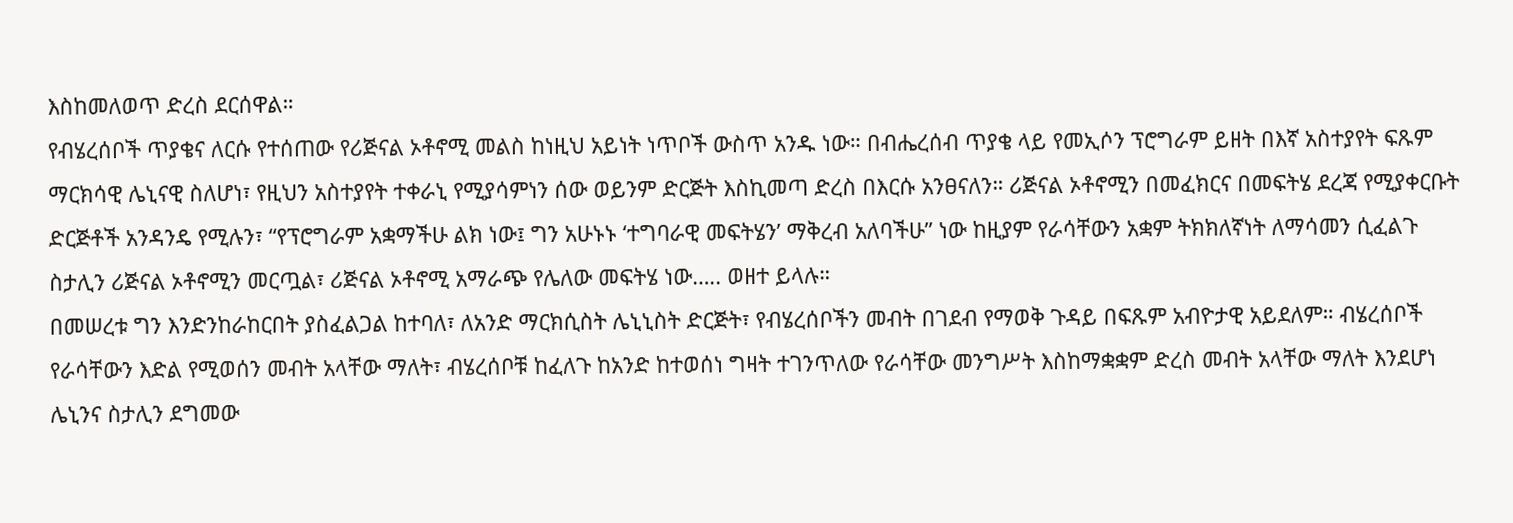እስከመለወጥ ድረስ ደርሰዋል።
የብሄረሰቦች ጥያቄና ለርሱ የተሰጠው የሪጅናል ኦቶኖሚ መልስ ከነዚህ አይነት ነጥቦች ውስጥ አንዱ ነው። በብሔረሰብ ጥያቄ ላይ የመኢሶን ፕሮግራም ይዘት በእኛ አስተያየት ፍጹም ማርክሳዊ ሌኒናዊ ስለሆነ፣ የዚህን አስተያየት ተቀራኒ የሚያሳምነን ሰው ወይንም ድርጅት እስኪመጣ ድረስ በእርሱ አንፀናለን። ሪጅናል ኦቶኖሚን በመፈክርና በመፍትሄ ደረጃ የሚያቀርቡት ድርጅቶች አንዳንዴ የሚሉን፣ “የፕሮግራም አቋማችሁ ልክ ነው፤ ግን አሁኑኑ ‘ተግባራዊ መፍትሄን’ ማቅረብ አለባችሁ” ነው ከዚያም የራሳቸውን አቋም ትክክለኛነት ለማሳመን ሲፈልጉ ስታሊን ሪጅናል ኦቶኖሚን መርጧል፣ ሪጅናል ኦቶኖሚ አማራጭ የሌለው መፍትሄ ነው….. ወዘተ ይላሉ።
በመሠረቱ ግን እንድንከራከርበት ያስፈልጋል ከተባለ፣ ለአንድ ማርክሲስት ሌኒኒስት ድርጅት፣ የብሄረሰቦችን መብት በገደብ የማወቅ ጉዳይ በፍጹም አብዮታዊ አይደለም። ብሄረሰቦች የራሳቸውን እድል የሚወሰን መብት አላቸው ማለት፣ ብሄረሰቦቹ ከፈለጉ ከአንድ ከተወሰነ ግዛት ተገንጥለው የራሳቸው መንግሥት እስከማቋቋም ድረስ መብት አላቸው ማለት እንደሆነ ሌኒንና ስታሊን ደግመው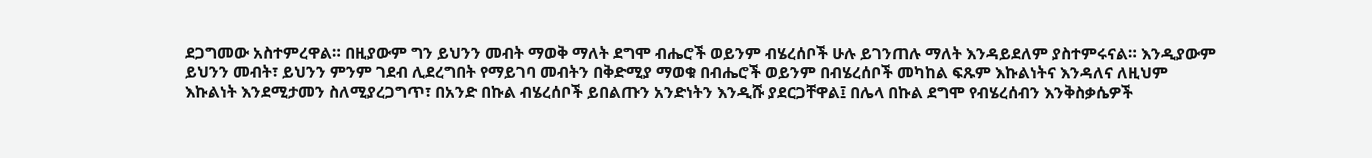ደጋግመው አስተምረዋል። በዚያውም ግን ይህንን መብት ማወቅ ማለት ደግሞ ብሔሮች ወይንም ብሄረሰቦች ሁሉ ይገንጠሉ ማለት እንዳይደለም ያስተምሩናል። እንዲያውም ይህንን መብት፣ ይህንን ምንም ገደብ ሊደረግበት የማይገባ መብትን በቅድሚያ ማወቁ በብሔሮች ወይንም በብሄረሰቦች መካከል ፍጹም እኩልነትና እንዳለና ለዚህም እኩልነት እንደሚታመን ስለሚያረጋግጥ፣ በአንድ በኩል ብሄረሰቦች ይበልጡን አንድነትን እንዲሹ ያደርጋቸዋል፤ በሌላ በኩል ደግሞ የብሄረሰብን እንቅስቃሴዎች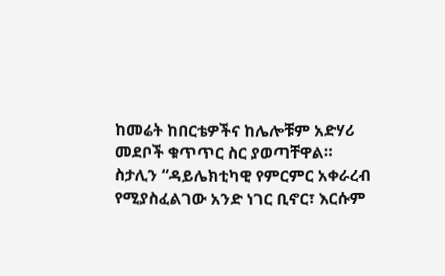ከመሬት ከበርቴዎችና ከሌሎቹም አድሃሪ መደቦች ቁጥጥር ስር ያወጣቸዋል። ስታሊን “ዳይሌክቲካዊ የምርምር አቀራረብ የሚያስፈልገው አንድ ነገር ቢኖር፣ እርሱም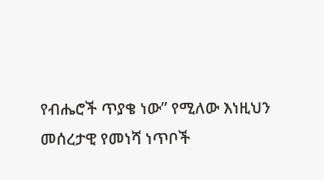የብሔሮች ጥያቄ ነው” የሚለው እነዚህን መሰረታዊ የመነሻ ነጥቦች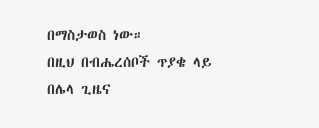በማስታወስ ነው።
በዚህ በብሔረሰቦች ጥያቄ ላይ በሌላ ጊዜና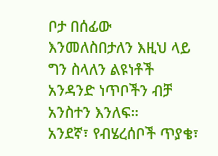ቦታ በሰፊው እንመለስበታለን እዚህ ላይ ግን ስላለን ልዩነቶች አንዳንድ ነጥቦችን ብቻ አንስተን እንለፍ።
አንደኛ፣ የብሄረሰቦች ጥያቄ፣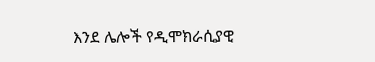እንደ ሌሎች የዲሞክራሲያዊ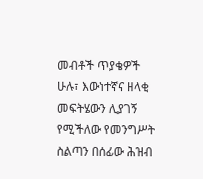መብቶች ጥያቄዎች ሁሉ፣ እውነተኛና ዘላቂ መፍትሄውን ሊያገኝ የሚችለው የመንግሥት ስልጣን በሰፊው ሕዝብ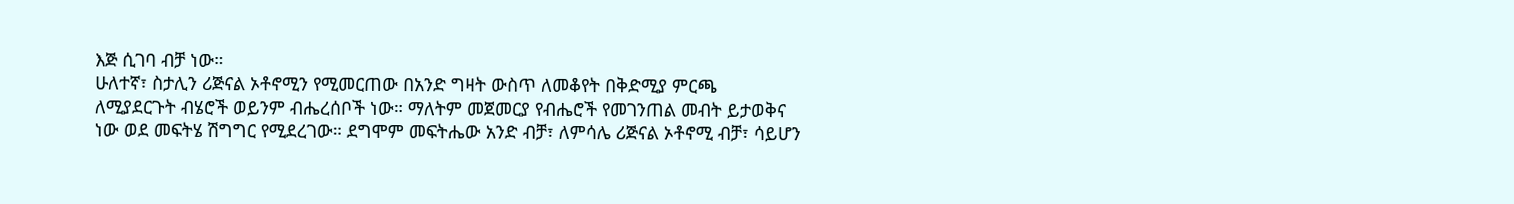እጅ ሲገባ ብቻ ነው።
ሁለተኛ፣ ስታሊን ሪጅናል ኦቶኖሚን የሚመርጠው በአንድ ግዛት ውስጥ ለመቆየት በቅድሚያ ምርጫ ለሚያደርጉት ብሄሮች ወይንም ብሔረሰቦች ነው። ማለትም መጀመርያ የብሔሮች የመገንጠል መብት ይታወቅና ነው ወደ መፍትሄ ሽግግር የሚደረገው። ደግሞም መፍትሔው አንድ ብቻ፣ ለምሳሌ ሪጅናል ኦቶኖሚ ብቻ፣ ሳይሆን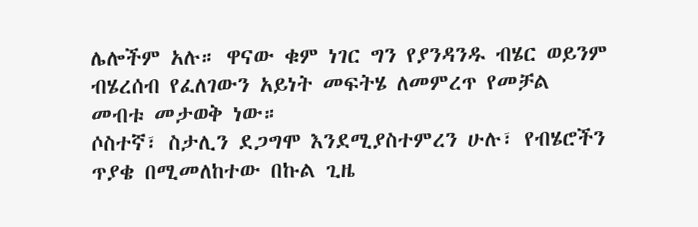ሌሎችም አሉ። ዋናው ቁም ነገር ግን የያንዳንዱ ብሄር ወይንም ብሄረሰብ የፈለገውን አይነት መፍትሄ ለመምረጥ የመቻል መብቱ መታወቅ ነው።
ሶስተኛ፣ ስታሊን ደጋግሞ እንደሚያስተምረን ሁሉ፣ የብሄሮችን ጥያቄ በሚመለከተው በኩል ጊዜ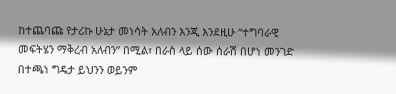ከተጨባጩ የታሪኩ ሁኔታ መነሳት አለብን እንጂ እንደዚሁ “ተግባራዊ መፍትሄን ማቅረብ አለብን” በሚል፣ በራስ ላይ ሰው ሰራሽ በሆነ መንገድ በተጫነ ግዴታ ይህንን ወይንም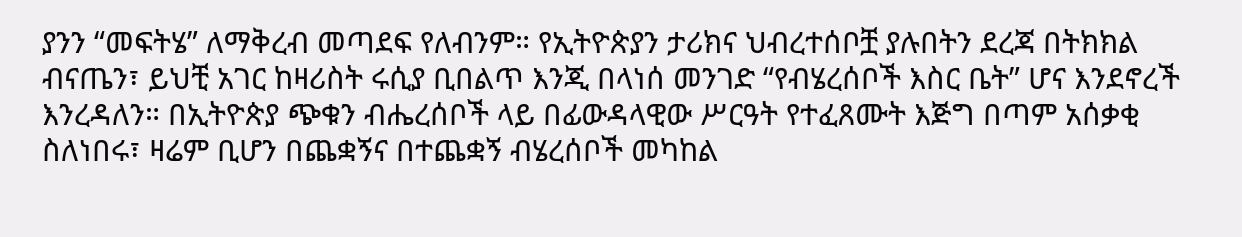ያንን “መፍትሄ” ለማቅረብ መጣደፍ የለብንም። የኢትዮጵያን ታሪክና ህብረተሰቦቿ ያሉበትን ደረጃ በትክክል ብናጤን፣ ይህቺ አገር ከዛሪስት ሩሲያ ቢበልጥ እንጂ በላነሰ መንገድ “የብሄረሰቦች እስር ቤት” ሆና እንደኖረች እንረዳለን። በኢትዮጵያ ጭቁን ብሔረሰቦች ላይ በፊውዳላዊው ሥርዓት የተፈጸሙት እጅግ በጣም አሰቃቂ ስለነበሩ፣ ዛሬም ቢሆን በጨቋኝና በተጨቋኝ ብሄረሰቦች መካከል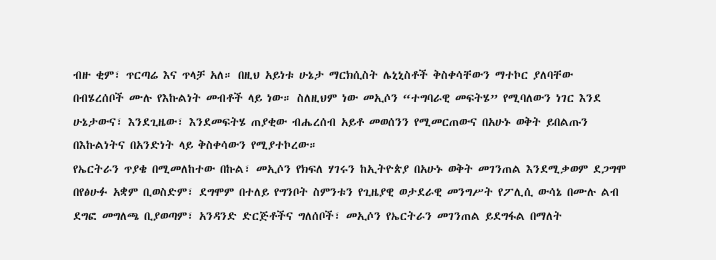ብዙ ቂም፣ ጥርጣሬ እና ጥላቻ አለ። በዚህ አይነቱ ሁኔታ ማርክሲስት ሌኒኒስቶች ቅስቀሳቸውን ማተኮር ያለባቸው በብሄረሰቦች ሙሉ የእኩልነት መብቶች ላይ ነው። ስለዚህም ነው መኢሶን “ተግባራዊ መፍትሄ” የሚባለውን ነገር እንደ ሁኔታውና፣ እንደጊዜው፣ እንደመፍትሄ ጠያቂው ብሔረሰብ አይቶ መወሰንን የሚመርጠውና በአሁኑ ወቅት ይበልጡን በእኩልነትና በአንድነት ላይ ቅስቀሳውን የሚያተኮረው።
የኤርትራን ጥያቄ በሚመለከተው በኩል፣ መኢሶን የክፍለ ሃገሩን ከኢትዮጵያ በአሁኑ ወቅት መገንጠል እንደሚቃወም ደጋግሞ በየፅሁፉ አቋም ቢወስድም፣ ደግሞም በተለይ የግንቦት ስምንቱን የጊዜያዊ ወታደራዊ መንግሥት የፖሊሲ ውሳኔ በሙሉ ልብ ደግፎ መግለጫ ቢያወጣም፣ አንዳንድ ድርጅቶችና ግለሰቦች፣ መኢሶን የኤርትራን መገንጠል ይደግፋል በማለት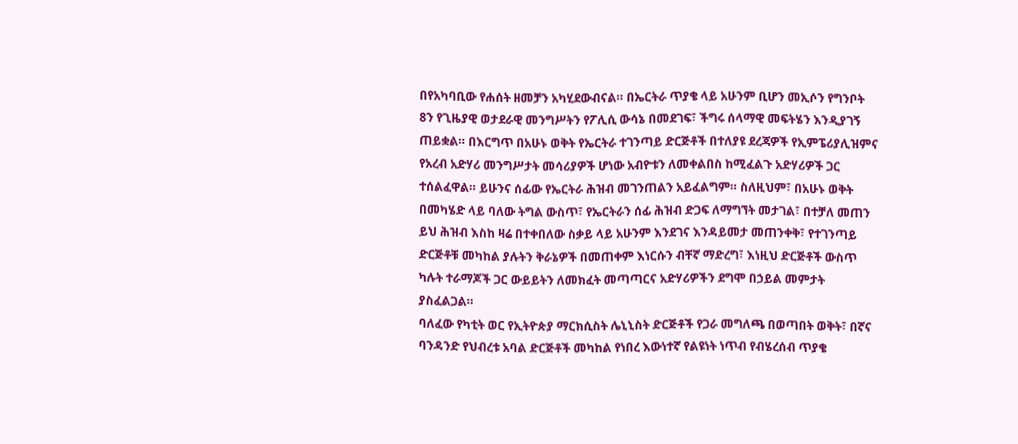በየአካባቢው የሐሰት ዘመቻን አካሂደውብናል። በኤርትራ ጥያቄ ላይ አሁንም ቢሆን መኢሶን የግንቦት 8ን የጊዜያዊ ወታደራዊ መንግሥትን የፖሊሲ ውሳኔ በመደገፍ፣ ችግሩ ሰላማዊ መፍትሄን እንዲያገኝ ጠይቋል። በእርግጥ በአሁኑ ወቅት የኤርትራ ተገንጣይ ድርጅቶች በተለያዩ ደረጃዎች የኢምፔሪያሊዝምና የአረብ አድሃሪ መንግሥታት መሳሪያዎች ሆነው አብዮቱን ለመቀልበስ ከሚፈልጉ አድሃሪዎች ጋር ተሰልፈዋል። ይሁንና ሰፊው የኤርትራ ሕዝብ መገንጠልን አይፈልግም። ስለዚህም፣ በአሁኑ ወቅት በመካሄድ ላይ ባለው ትግል ውስጥ፣ የኤርትራን ሰፊ ሕዝብ ድጋፍ ለማግኘት መታገል፣ በተቻለ መጠን ይህ ሕዝብ እስከ ዛሬ በተቀበለው ስቃይ ላይ አሁንም እንደገና እንዳይመታ መጠንቀቅ፣ የተገንጣይ ድርጅቶቹ መካከል ያሉትን ቅራኔዎች በመጠቀም እነርሱን ብቸኛ ማድረግ፣ እነዚህ ድርጅቶች ውስጥ ካሉት ተራማጆች ጋር ውይይትን ለመክፈት መጣጣርና አድሃሪዎችን ደግሞ በኃይል መምታት ያስፈልጋል።
ባለፈው የካቲት ወር የኢትዮጵያ ማርክሲስት ሌኒኒስት ድርጅቶች የጋራ መግለጫ በወጣበት ወቅት፣ በኛና ባንዳንድ የህብረቱ አባል ድርጅቶች መካከል የነበረ እውነተኛ የልዩነት ነጥብ የብሄረሰብ ጥያቄ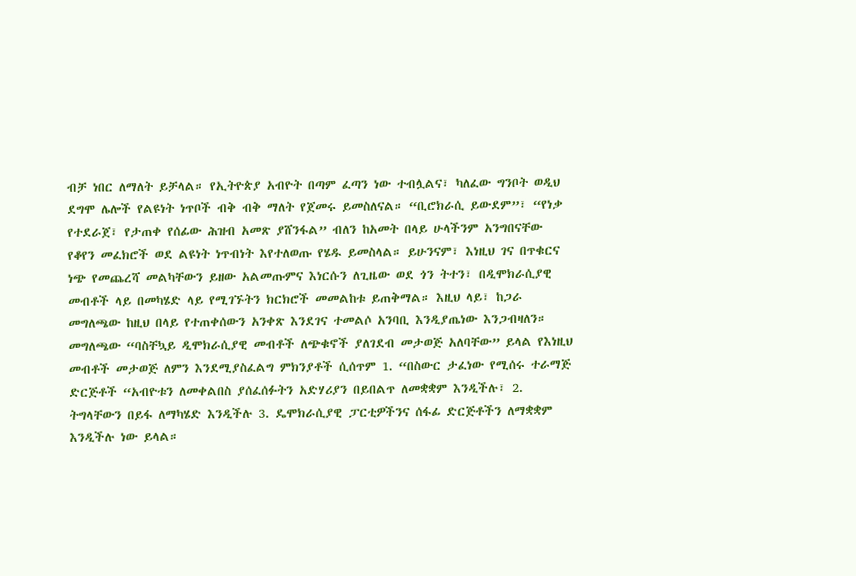ብቻ ነበር ለማለት ይቻላል። የኢትዮጵያ አብዮት በጣም ፈጣን ነው ተብሏልና፣ ካለፈው ግንቦት ወዲህ ደግሞ ሌሎች የልዩነት ነጥቦች ብቅ ብቅ ማለት የጀመሩ ይመስለናል። “ቢሮክራሲ ይውደም”፣ “የነቃ የተደራጀ፣ የታጠቀ የሰፊው ሕዝብ አመጽ ያሸንፋል” ብለን ከአመት በላይ ሁላችንም አንግበናቸው የቆየን መፈክሮች ወደ ልዩነት ነጥብነት እየተለወጡ የሄዱ ይመስላል። ይሁንናም፣ እነዚህ ገና በጥቁርና ነጭ የመጨረሻ መልካቸውን ይዘው አልመጡምና እነርሱን ለጊዜው ወደ ጎን ትተን፣ በዲሞክራሲያዊ መብቶች ላይ በመካሄድ ላይ የሚገኙትን ክርክሮች መመልከቱ ይጠቅማል። እዚህ ላይ፣ ከጋራ መግለጫው ከዚህ በላይ የተጠቀሰውን አንቀጽ እንደገና ተመልሶ አንባቢ እንዲያጤነው እንጋብዛለን።
መግለጫው “ባስቸኳይ ዲሞክራሲያዊ መብቶች ለጭቁኖች ያለገደብ መታወጅ አለባቸው” ይላል የእነዚህ መብቶች መታወጅ ለምን እንደሚያስፈልግ ምክንያቶች ሲሰጥም 1. “በስውር ታፈነው የሚሰሩ ተራማጅ ድርጅቶች “አብዮቱን ለመቀልበስ ያሰፈሰፉትን አድሃሪያን በይበልጥ ለመቋቋም እንዲችሉ፣ 2. ትግላቸውን በይፋ ለማካሄድ እንዲችሉ 3. ዴሞክራሲያዊ ፓርቲዎችንና ሰፋፊ ድርጅቶችን ለማቋቋም እንዲችሉ ነው ይላል።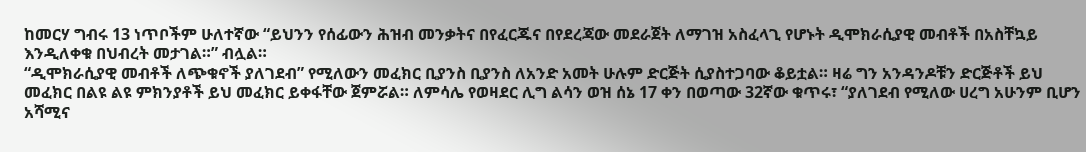ከመርሃ ግብሩ 13 ነጥቦችም ሁለተኛው “ይህንን የሰፊውን ሕዝብ መንቃትና በየፈርጁና በየደረጃው መደራጀት ለማገዝ አስፈላጊ የሆኑት ዲሞክራሲያዊ መብቶች በአስቸኳይ እንዲለቀቁ በህብረት መታገል።” ብሏል።
“ዲሞክራሲያዊ መብቶች ለጭቁኖች ያለገደብ” የሚለውን መፈክር ቢያንስ ቢያንስ ለአንድ አመት ሁሉም ድርጅት ሲያስተጋባው ቆይቷል። ዛሬ ግን አንዳንዶቹን ድርጅቶች ይህ መፈክር በልዩ ልዩ ምክንያቶች ይህ መፈክር ይቀፋቸው ጀምሯል። ለምሳሌ የወዛደር ሊግ ልሳን ወዝ ሰኔ 17 ቀን በወጣው 32ኛው ቁጥሩ፣ “ያለገደብ የሚለው ሀረግ አሁንም ቢሆን አሻሚና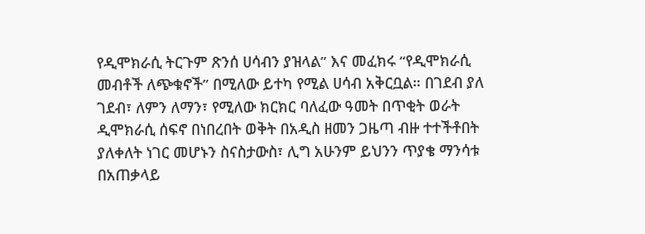የዲሞክራሲ ትርጉም ጽንሰ ሀሳብን ያዝላል” እና መፈክሩ “የዲሞክራሲ መብቶች ለጭቁኖች” በሚለው ይተካ የሚል ሀሳብ አቅርቧል። በገደብ ያለ ገደብ፣ ለምን ለማን፣ የሚለው ክርክር ባለፈው ዓመት በጥቂት ወራት ዲሞክራሲ ሰፍኖ በነበረበት ወቅት በአዲስ ዘመን ጋዜጣ ብዙ ተተችቶበት ያለቀለት ነገር መሆኑን ስናስታውስ፣ ሊግ አሁንም ይህንን ጥያቄ ማንሳቱ በአጠቃላይ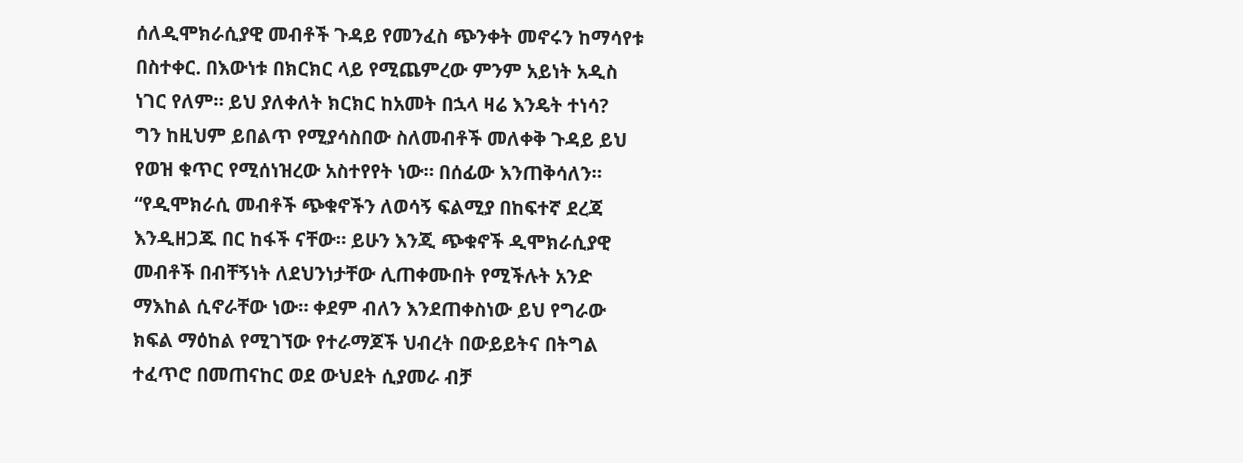ሰለዲሞክራሲያዊ መብቶች ጉዳይ የመንፈስ ጭንቀት መኖሩን ከማሳየቱ በስተቀር. በእውነቱ በክርክር ላይ የሚጨምረው ምንም አይነት አዲስ ነገር የለም። ይህ ያለቀለት ክርክር ከአመት በኋላ ዛሬ እንዴት ተነሳ?
ግን ከዚህም ይበልጥ የሚያሳስበው ስለመብቶች መለቀቅ ጉዳይ ይህ የወዝ ቁጥር የሚሰነዝረው አስተየየት ነው። በሰፊው እንጠቅሳለን።
“የዲሞክራሲ መብቶች ጭቁኖችን ለወሳኝ ፍልሚያ በከፍተኛ ደረጃ እንዲዘጋጁ በር ከፋች ናቸው። ይሁን እንጂ ጭቁኖች ዲሞክራሲያዊ መብቶች በብቸኝነት ለደህንነታቸው ሊጠቀሙበት የሚችሉት አንድ ማእከል ሲኖራቸው ነው። ቀደም ብለን እንደጠቀስነው ይህ የግራው ክፍል ማዕከል የሚገኘው የተራማጆች ህብረት በውይይትና በትግል ተፈጥሮ በመጠናከር ወደ ውህደት ሲያመራ ብቻ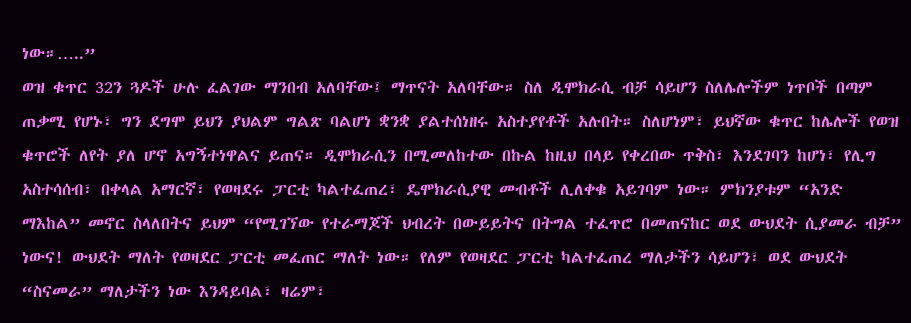ነው።…..”
ወዝ ቁጥር 32ን ጓዶች ሁሉ ፈልገው ማንበብ አለባቸው፤ ማጥናት አለባቸው። ስለ ዲሞክራሲ ብቻ ሳይሆን ስለሌሎችም ነጥቦች በጣም ጠቃሚ የሆኑ፣ ግን ደግሞ ይህን ያህልም ግልጽ ባልሆነ ቋንቋ ያልተሰነዘሩ አስተያየቶች አሉበት። ስለሆነም፣ ይህኛው ቁጥር ከሌሎች የወዝ ቁጥሮች ለየት ያለ ሆኖ አግኝተነዋልና ይጠና። ዲሞክራሲን በሚመለከተው በኩል ከዚህ በላይ የቀረበው ጥቅስ፣ እንደገባን ከሆነ፣ የሊግ አስተሳሰብ፣ በቀላል አማርኛ፣ የወዛደሩ ፓርቲ ካልተፈጠረ፣ ዴሞክራሲያዊ መብቶች ሊለቀቁ አይገባም ነው። ምክንያቱም “አንድ ማእከል” መኖር ስላለበትና ይህም “የሚገኘው የተራማጆች ህብረት በውይይትና በትግል ተፈጥሮ በመጠናከር ወደ ውህደት ሲያመራ ብቻ” ነውና! ውህደት ማለት የወዛደር ፓርቲ መፈጠር ማለት ነው። የለም የወዛደር ፓርቲ ካልተፈጠረ ማለታችን ሳይሆን፣ ወደ ውህደት “ስናመራ” ማለታችን ነው እንዳይባል፣ ዛሬም፣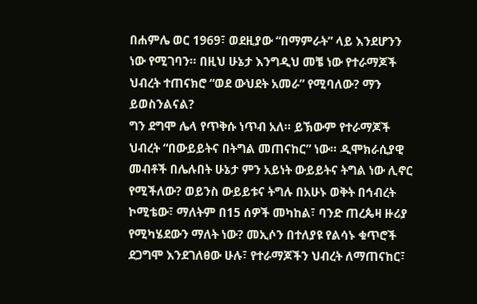በሐምሌ ወር 1969፣ ወደዚያው “በማምራት” ላይ እንደሆንን ነው የሚገባን። በዚህ ሁኔታ እንግዲህ መቼ ነው የተራማጆች ህብረት ተጠናክሮ “ወደ ውህደት አመራ” የሚባለው? ማን ይወስንልናል?
ግን ደግሞ ሌላ የጥቅሱ ነጥብ አለ። ይኽውም የተራማጆች ህብረት “በውይይትና በትግል መጠናከር” ነው። ዲሞክራሲያዊ መብቶች በሌሉበት ሁኔታ ምን አይነት ውይይትና ትግል ነው ሊኖር የሚችለው? ወይንስ ውይይቱና ትግሉ በአሁኑ ወቅት በኅብረት ኮሚቴው፣ ማለትም በ15 ሰዎች መካከል፣ ባንድ ጠረጴዛ ዙሪያ የሚካሄደውን ማለት ነው? መኢሶን በተለያዩ የልሳኑ ቁጥሮች ደጋግሞ እንደገለፀው ሁሉ፣ የተራማጆችን ህብረት ለማጠናከር፣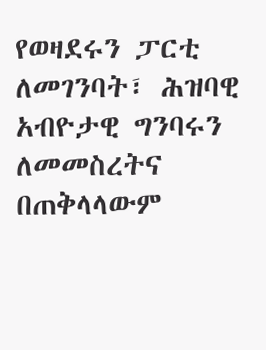የወዛደሩን ፓርቲ ለመገንባት፣ ሕዝባዊ አብዮታዊ ግንባሩን ለመመስረትና በጠቅላላውም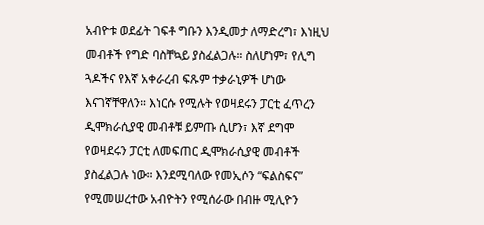አብዮቱ ወደፊት ገፍቶ ግቡን እንዲመታ ለማድረግ፣ እነዚህ መብቶች የግድ ባስቸኳይ ያስፈልጋሉ። ስለሆነም፣ የሊግ ጓዶችና የእኛ አቀራረብ ፍጹም ተቃራኒዎች ሆነው እናገኛቸዋለን። እነርሱ የሚሉት የወዛደሩን ፓርቲ ፈጥረን ዲሞክራሲያዊ መብቶቹ ይምጡ ሲሆን፣ እኛ ደግሞ የወዛደሩን ፓርቲ ለመፍጠር ዲሞክራሲያዊ መብቶች ያስፈልጋሉ ነው። እንደሚባለው የመኢሶን “ፍልስፍና” የሚመሠረተው አብዮትን የሚሰራው በብዙ ሚሊዮን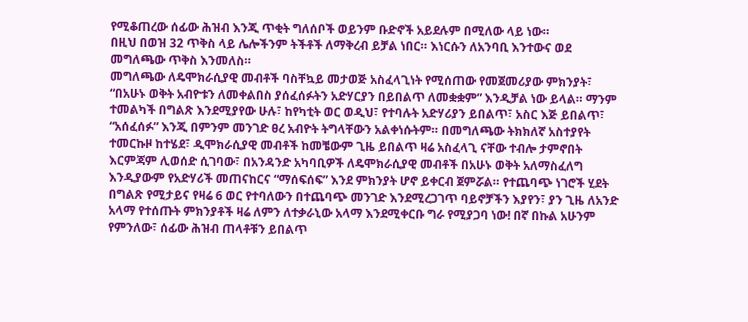የሚቆጠረው ሰፊው ሕዝብ እንጂ ጥቂት ግለሰቦች ወይንም ቡድኖች አይደሉም በሚለው ላይ ነው።
በዚህ በወዝ 32 ጥቅስ ላይ ሌሎችንም ትችቶች ለማቅረብ ይቻል ነበር። እነርሱን ለአንባቢ እንተውና ወደ መግለጫው ጥቅስ እንመለስ።
መግለጫው ለዴሞክራሲያዊ መብቶች ባስቸኳይ መታወጅ አስፈላጊነት የሚሰጠው የመጀመሪያው ምክንያት፣ “በአሁኑ ወቅት አብዮቱን ለመቀልበስ ያሰፈሰፉትን አድሃርያን በይበልጥ ለመቋቋም” እንዲቻል ነው ይላል። ማንም ተመልካች በግልጽ እንደሚያየው ሁሉ፣ ከየካቲት ወር ወዲህ፣ የተባሉት አድሃሪያን ይበልጥ፣ አስር እጅ ይበልጥ፣ “አሰፈሰፉ” እንጂ በምንም መንገድ ፀረ አብዮት ትግላቸውን አልቀነሱትም። በመግለጫው ትክክለኛ አስተያየት ተመርኩዞ ከተሄደ፣ ዲሞክራሲያዊ መብቶች ከመቼውም ጊዜ ይበልጥ ዛሬ አስፈላጊ ናቸው ተብሎ ታምኖበት እርምጃም ሊወሰድ ሲገባው፣ በአንዳንድ አካባቢዎች ለዴሞክራሲያዊ መብቶች በአሁኑ ወቅት አለማስፈለግ እንዲያውም የአድሃሪች መጠናከርና “ማሰፍሰፍ” እንደ ምክንያት ሆኖ ይቀርብ ጀምሯል። የተጨባጭ ነገሮች ሂደት በግልጽ የሚታይና የዛሬ 6 ወር የተባለውን በተጨባጭ መንገድ እንደሚረጋገጥ ባይኖቻችን እያየን፣ ያን ጊዜ ለአንድ አላማ የተሰጡት ምክንያቶች ዛሬ ለምን ለተቃራኒው አላማ እንደሚቀርቡ ግራ የሚያጋባ ነው! በኛ በኩል አሁንም የምንለው፣ ሰፊው ሕዝብ ጠላቶቹን ይበልጥ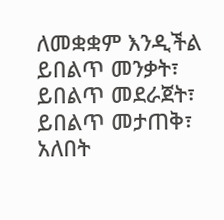ለመቋቋም እንዲችል ይበልጥ መንቃት፣ ይበልጥ መደራጀት፣ ይበልጥ መታጠቅ፣ አለበት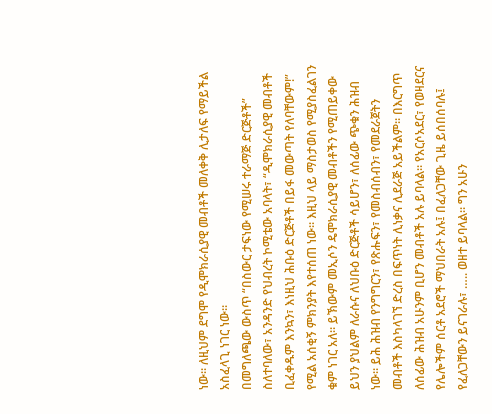ነው። ለዚህም ደግሞ የዲሞክራሲያዊ መብቶች መለቀቅ ሊታለፍ የማይችል አስፈላጊ ነገር ነው።
በመግለጫው ውስጥ “በስውር ታፍነው የሚሠሩ ተራማጅ ድርጅቶች” ስለተባለው፣ አንዳንድ የህብረት ኮሚቴው አባላት፣ “ዲሞክራሲያዊ መብቶች ቢፈቀዱም እንኳን፣ እነዚህ ሕቡዕ ድርጅቶች በይፋ መውጣት የለባቸውም!” የሚል አሰቂኝ ምክንያት እየተሰጠ ነው። እዚህ ላይ ማስታወስ የሚያስፈልገን ቁም ነገር አለ። ይኽውም መኢሶን ዴሞክራሲያዊ መብቶችን የሚጠይቀው ይህን ያህልም ለራሱና ለህቡዕ ድርጅቶች ሳይሆን፣ ለሰፊው ጭቁን ሕዝብ ነው። ይሕ ሕዝብ የንግግርን፣ የጽሑፍን፣ የመስብሰብን፣ የመደራጀትን መብቶች እስካላገኘ ድረስ በፍጥነት ሊነቃና ሊደራጅ አይችልም። በእርግጥ ለሰፊው ሕዝብ አሁንም ቢሆን መብቶች አሉ ይባላል። የአርሶአደር፣ የወዛደርና የሌሎችም ሰርቶ አደሮች ማህበራት አሉ፤ በፈለጋቸው ጊዜ ይሰበሰባሉ፤ የፈለጋቸውን ይናገራሉ፣ ….. ወዘተ ይባላል። ግን አሁን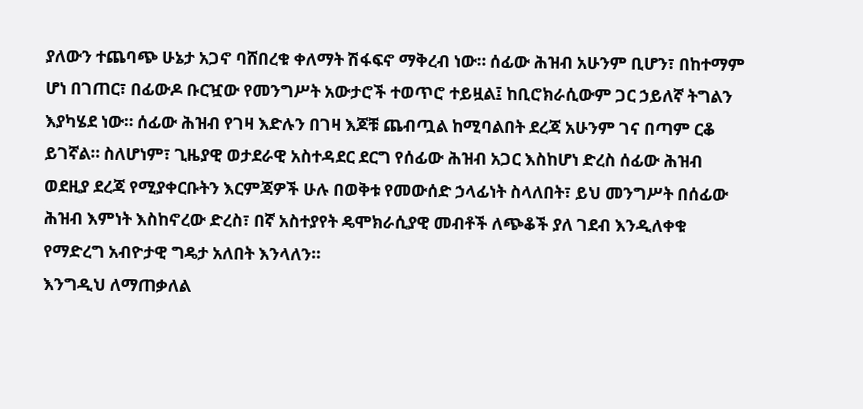ያለውን ተጨባጭ ሁኔታ አጋኖ ባሸበረቁ ቀለማት ሽፋፍኖ ማቅረብ ነው። ሰፊው ሕዝብ አሁንም ቢሆን፣ በከተማም ሆነ በገጠር፣ በፊውዶ ቡርዧው የመንግሥት አውታሮች ተወጥሮ ተይዟል፤ ከቢሮክራሲውም ጋር ኃይለኛ ትግልን እያካሄደ ነው። ሰፊው ሕዝብ የገዛ እድሉን በገዛ እጆቹ ጨብጧል ከሚባልበት ደረጃ አሁንም ገና በጣም ርቆ ይገኛል። ስለሆነም፣ ጊዜያዊ ወታደራዊ አስተዳደር ደርግ የሰፊው ሕዝብ አጋር እስከሆነ ድረስ ሰፊው ሕዝብ ወደዚያ ደረጃ የሚያቀርቡትን እርምጃዎች ሁሉ በወቅቱ የመውሰድ ኃላፊነት ስላለበት፣ ይህ መንግሥት በሰፊው ሕዝብ እምነት እስከኖረው ድረስ፣ በኛ አስተያየት ዴሞክራሲያዊ መብቶች ለጭቆች ያለ ገደብ እንዲለቀቁ የማድረግ አብዮታዊ ግዴታ አለበት እንላለን።
እንግዲህ ለማጠቃለል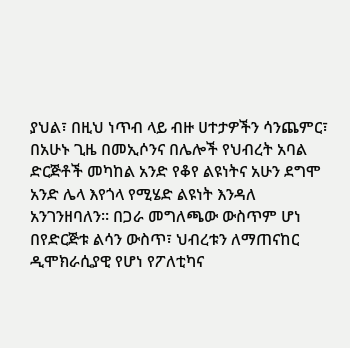ያህል፣ በዚህ ነጥብ ላይ ብዙ ሀተታዎችን ሳንጨምር፣ በአሁኑ ጊዜ በመኢሶንና በሌሎች የህብረት አባል ድርጅቶች መካከል አንድ የቆየ ልዩነትና አሁን ደግሞ አንድ ሌላ እየጎላ የሚሄድ ልዩነት እንዳለ አንገንዘባለን። በጋራ መግለጫው ውስጥም ሆነ በየድርጅቱ ልሳን ውስጥ፣ ህብረቱን ለማጠናከር ዲሞክራሲያዊ የሆነ የፖለቲካና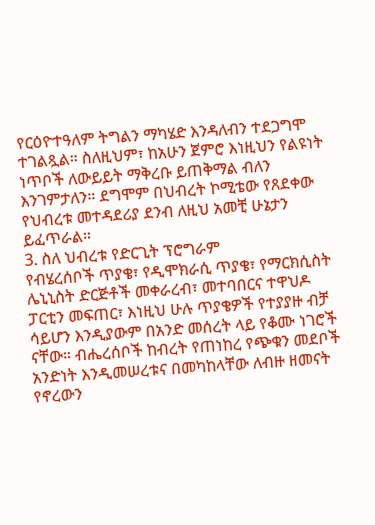የርዕዮተዓለም ትግልን ማካሄድ እንዳለብን ተደጋግሞ ተገልጿል። ስለዚህም፣ ከአሁን ጀምሮ እነዚህን የልዩነት ነጥቦች ለውይይት ማቅረቡ ይጠቅማል ብለን እንገምታለን። ደግሞም በህብረት ኮሚቴው የጸደቀው የህብረቱ መተዳደሪያ ደንብ ለዚህ አመቺ ሁኔታን ይፈጥራል።
3. ስለ ህብረቱ የድርጊት ፕሮግራም
የብሄረሰቦች ጥያቄ፣ የዲሞክራሲ ጥያቄ፣ የማርክሲስት ሌኒኒስት ድርጅቶች መቀራረብ፣ መተባበርና ተዋህዶ ፓርቲን መፍጠር፣ እነዚህ ሁሉ ጥያቄዎች የተያያዙ ብቻ ሳይሆን እንዲያውም በአንድ መሰረት ላይ የቆሙ ነገሮች ናቸው። ብሔረሰቦች ከብረት የጠነከረ የጭቁን መደቦች አንድነት እንዲመሠረቱና በመካከላቸው ለብዙ ዘመናት የኖረውን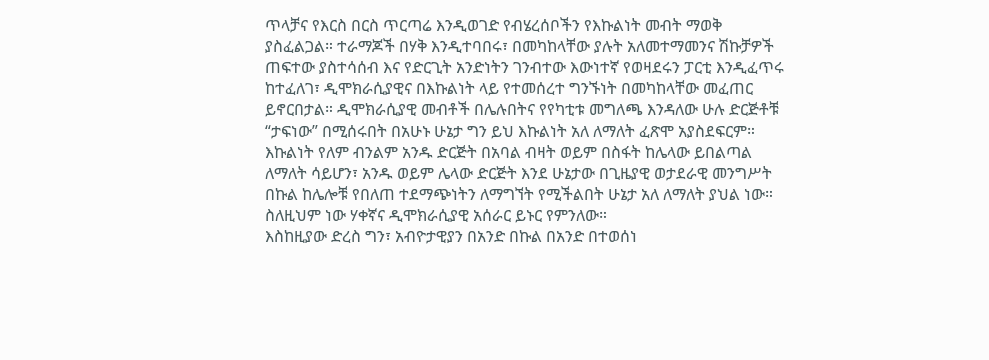ጥላቻና የእርስ በርስ ጥርጣሬ እንዲወገድ የብሄረሰቦችን የእኩልነት መብት ማወቅ ያስፈልጋል። ተራማጆች በሃቅ እንዲተባበሩ፣ በመካከላቸው ያሉት አለመተማመንና ሽኩቻዎች ጠፍተው ያስተሳሰብ እና የድርጊት አንድነትን ገንብተው እውነተኛ የወዛደሩን ፓርቲ እንዲፈጥሩ ከተፈለገ፣ ዲሞክራሲያዊና በእኩልነት ላይ የተመሰረተ ግንኙነት በመካከላቸው መፈጠር ይኖርበታል። ዲሞክራሲያዊ መብቶች በሌሉበትና የየካቲቱ መግለጫ እንዳለው ሁሉ ድርጅቶቹ “ታፍነው” በሚሰሩበት በአሁኑ ሁኔታ ግን ይህ እኩልነት አለ ለማለት ፈጽሞ አያስደፍርም። እኩልነት የለም ብንልም አንዱ ድርጅት በአባል ብዛት ወይም በስፋት ከሌላው ይበልጣል ለማለት ሳይሆን፣ አንዱ ወይም ሌላው ድርጅት እንደ ሁኔታው በጊዜያዊ ወታደራዊ መንግሥት በኩል ከሌሎቹ የበለጠ ተደማጭነትን ለማግኘት የሚችልበት ሁኔታ አለ ለማለት ያህል ነው። ስለዚህም ነው ሃቀኛና ዲሞክራሲያዊ አሰራር ይኑር የምንለው።
እስከዚያው ድረስ ግን፣ አብዮታዊያን በአንድ በኩል በአንድ በተወሰነ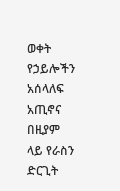ወቀት የኃይሎችን አሰላለፍ አጢኖና በዚያም ላይ የራስን ድርጊት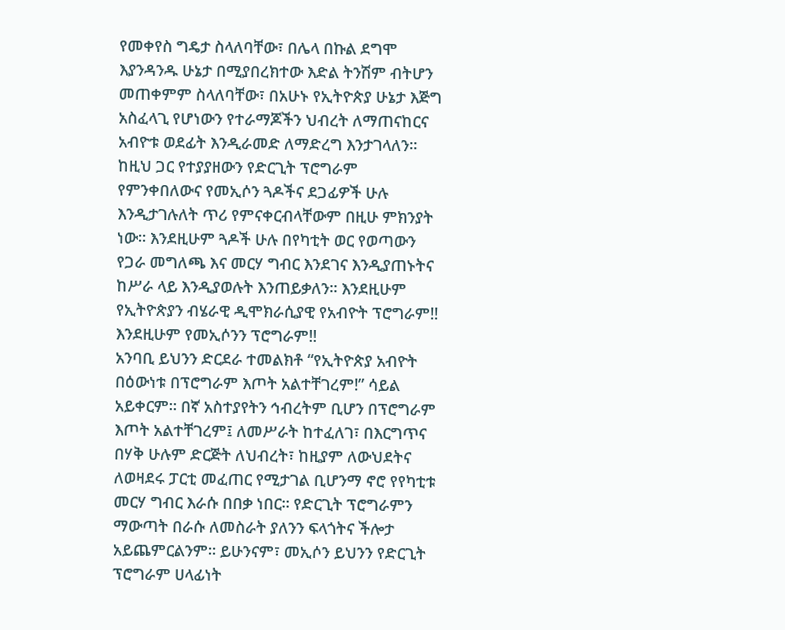የመቀየስ ግዴታ ስላለባቸው፣ በሌላ በኩል ደግሞ እያንዳንዱ ሁኔታ በሚያበረክተው እድል ትንሽም ብትሆን መጠቀምም ስላለባቸው፣ በአሁኑ የኢትዮጵያ ሁኔታ እጅግ አስፈላጊ የሆነውን የተራማጆችን ህብረት ለማጠናከርና አብዮቱ ወደፊት እንዲራመድ ለማድረግ እንታገላለን። ከዚህ ጋር የተያያዘውን የድርጊት ፕሮግራም የምንቀበለውና የመኢሶን ጓዶችና ደጋፊዎች ሁሉ እንዲታገሉለት ጥሪ የምናቀርብላቸውም በዚሁ ምክንያት ነው። እንደዚሁም ጓዶች ሁሉ በየካቲት ወር የወጣውን የጋራ መግለጫ እና መርሃ ግብር እንደገና እንዲያጠኑትና ከሥራ ላይ እንዲያወሉት እንጠይቃለን። እንደዚሁም የኢትዮጵያን ብሄራዊ ዲሞክራሲያዊ የአብዮት ፕሮግራም!! እንደዚሁም የመኢሶንን ፕሮግራም!!
አንባቢ ይህንን ድርደራ ተመልክቶ “የኢትዮጵያ አብዮት በዕውነቱ በፕሮግራም እጦት አልተቸገረም!” ሳይል አይቀርም። በኛ አስተያየትን ኅብረትም ቢሆን በፕሮግራም እጦት አልተቸገረም፤ ለመሥራት ከተፈለገ፣ በእርግጥና በሃቅ ሁሉም ድርጅት ለህብረት፣ ከዚያም ለውህደትና ለወዛደሩ ፓርቲ መፈጠር የሚታገል ቢሆንማ ኖሮ የየካቲቱ መርሃ ግብር እራሱ በበቃ ነበር። የድርጊት ፕሮግራምን ማውጣት በራሱ ለመስራት ያለንን ፍላጎትና ችሎታ አይጨምርልንም። ይሁንናም፣ መኢሶን ይህንን የድርጊት ፕሮግራም ሀላፊነት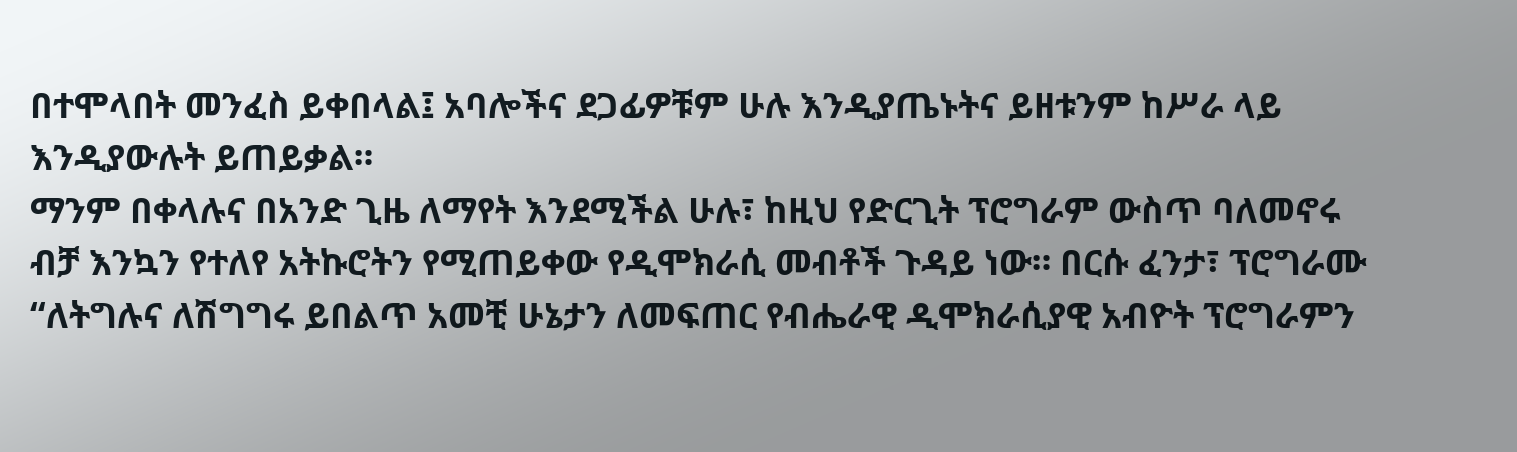በተሞላበት መንፈስ ይቀበላል፤ አባሎችና ደጋፊዎቹም ሁሉ እንዲያጤኑትና ይዘቱንም ከሥራ ላይ እንዲያውሉት ይጠይቃል።
ማንም በቀላሉና በአንድ ጊዜ ለማየት እንደሚችል ሁሉ፣ ከዚህ የድርጊት ፕሮግራም ውስጥ ባለመኖሩ ብቻ እንኳን የተለየ አትኩሮትን የሚጠይቀው የዲሞክራሲ መብቶች ጉዳይ ነው። በርሱ ፈንታ፣ ፕሮግራሙ
“ለትግሉና ለሽግግሩ ይበልጥ አመቺ ሁኔታን ለመፍጠር የብሔራዊ ዲሞክራሲያዊ አብዮት ፕሮግራምን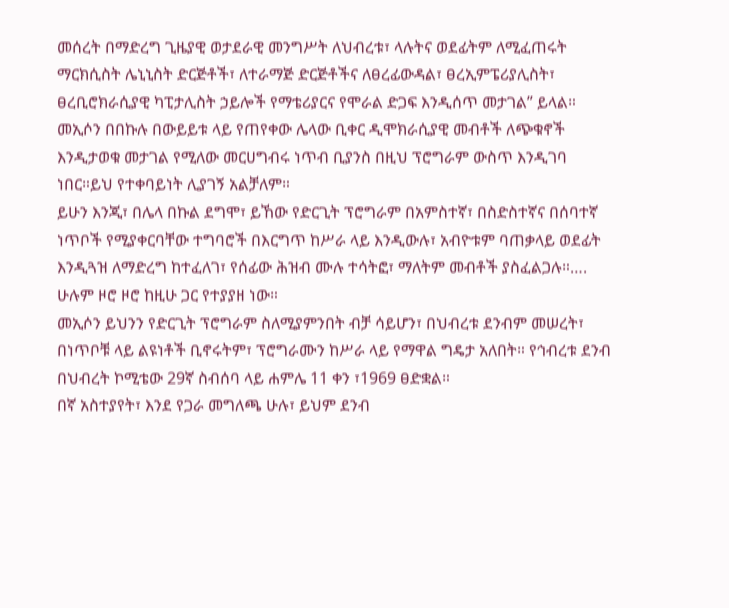መሰረት በማድረግ ጊዜያዊ ወታደራዊ መንግሥት ለህብረቱ፣ ላሉትና ወደፊትም ለሚፈጠሩት ማርክሲስት ሌኒኒስት ድርጅቶች፣ ለተራማጅ ድርጅቶችና ለፀረፊውዳል፣ ፀረኢምፔሪያሊስት፣ ፀረቢሮክራሲያዊ ካፒታሊስት ኃይሎች የማቴሪያርና የሞራል ድጋፍ እንዲሰጥ መታገል” ይላል።
መኢሶን በበኩሉ በውይይቱ ላይ የጠየቀው ሌላው ቢቀር ዲሞክራሲያዊ መብቶች ለጭቁኖች እንዲታወቁ መታገል የሚለው መርሀግብሩ ነጥብ ቢያንስ በዚህ ፕሮግራም ውስጥ እንዲገባ ነበር።ይህ የተቀባይነት ሊያገኝ አልቻለም።
ይሁን እንጂ፣ በሌላ በኩል ደግሞ፣ ይኸው የድርጊት ፕሮግራም በአምስተኛ፣ በስድስተኛና በሰባተኛ ነጥቦች የሚያቀርባቸው ተግባሮች በእርግጥ ከሥራ ላይ እንዲውሉ፣ አብዮቱም ባጠቃላይ ወደፊት እንዲጓዝ ለማድረግ ከተፈለገ፣ የሰፊው ሕዝብ ሙሉ ተሳትፎ፣ ማለትም መብቶች ያስፈልጋሉ።…. ሁሉም ዞሮ ዞሮ ከዚሁ ጋር የተያያዘ ነው።
መኢሶን ይህንን የድርጊት ፕሮግራም ስለሚያምንበት ብቻ ሳይሆን፣ በህብረቱ ደንብም መሠረት፣ በነጥቦቹ ላይ ልዩነቶች ቢኖሩትም፣ ፕሮግራሙን ከሥራ ላይ የማዋል ግዴታ አለበት። የኅብረቱ ደንብ በህብረት ኮሚቴው 29ኛ ስብሰባ ላይ ሐምሌ 11 ቀን ፣1969 ፀድቋል።
በኛ አስተያየት፣ እንደ የጋራ መግለጫ ሁሉ፣ ይህም ደንብ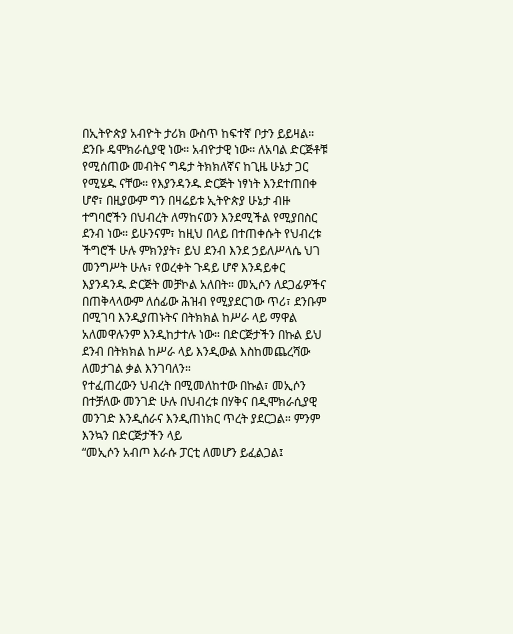በኢትዮጵያ አብዮት ታሪክ ውስጥ ከፍተኛ ቦታን ይይዛል። ደንቡ ዴሞክራሲያዊ ነው። አብዮታዊ ነው። ለአባል ድርጅቶቹ የሚሰጠው መብትና ግዴታ ትክክለኛና ከጊዜ ሁኔታ ጋር የሚሄዱ ናቸው። የእያንዳንዱ ድርጅት ነፃነት እንደተጠበቀ ሆኖ፣ በዚያውም ግን በዛሬይቱ ኢትዮጵያ ሁኔታ ብዙ ተግባሮችን በህብረት ለማከናወን እንደሚችል የሚያበስር ደንብ ነው። ይሁንናም፣ ከዚህ በላይ በተጠቀሱት የህብረቱ ችግሮች ሁሉ ምክንያት፣ ይህ ደንብ እንደ ኃይለሥላሴ ህገ መንግሥት ሁሉ፣ የወረቀት ጉዳይ ሆኖ እንዳይቀር እያንዳንዱ ድርጅት መቻኮል አለበት። መኢሶን ለደጋፊዎችና በጠቅላላውም ለሰፊው ሕዝብ የሚያደርገው ጥሪ፣ ደንቡም በሚገባ እንዲያጠኑትና በትክክል ከሥራ ላይ ማዋል አለመዋሉንም እንዲከታተሉ ነው። በድርጅታችን በኩል ይህ ደንብ በትክክል ከሥራ ላይ እንዲውል እስከመጨረሻው ለመታገል ቃል እንገባለን።
የተፈጠረውን ህብረት በሚመለከተው በኩል፣ መኢሶን በተቻለው መንገድ ሁሉ በህብረቱ በሃቅና በዲሞክራሲያዊ መንገድ እንዲሰራና እንዲጠነክር ጥረት ያደርጋል። ምንም እንኳን በድርጅታችን ላይ
“መኢሶን አብጦ እራሱ ፓርቲ ለመሆን ይፈልጋል፤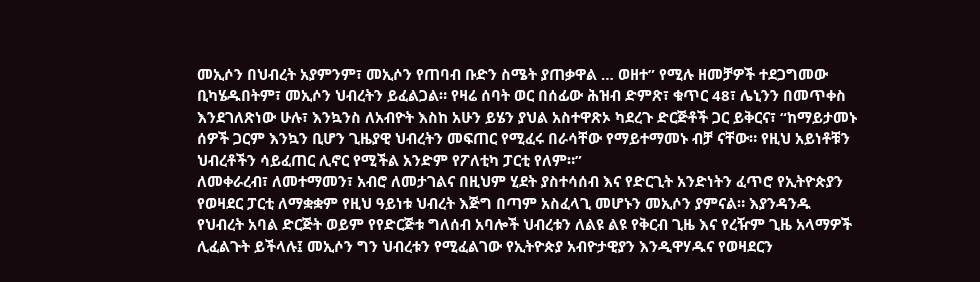መኢሶን በህብረት አያምንም፣ መኢሶን የጠባብ ቡድን ስሜት ያጠቃዋል … ወዘተ” የሚሉ ዘመቻዎች ተደጋግመው ቢካሄዱበትም፣ መኢሶን ህብረትን ይፈልጋል። የዛሬ ሰባት ወር በሰፊው ሕዝብ ድምጽ፣ ቁጥር 48፣ ሌኒንን በመጥቀስ እንደገለጽነው ሁሉ፣ እንኳንስ ለአብዮት እስከ አሁን ይሄን ያህል አስተዋጽኦ ካደረጉ ድርጅቶች ጋር ይቅርና፣ “ከማይታመኑ ሰዎች ጋርም እንኳን ቢሆን ጊዜያዊ ህብረትን መፍጠር የሚፈሩ በራሳቸው የማይተማመኑ ብቻ ናቸው። የዚህ አይነቶቹን ህብረቶችን ሳይፈጠር ሊኖር የሚችል አንድም የፖለቲካ ፓርቲ የለም።”
ለመቀራረብ፣ ለመተማመን፣ አብሮ ለመታገልና በዚህም ሂደት ያስተሳሰብ እና የድርጊት አንድነትን ፈጥሮ የኢትዮጵያን የወዛደር ፓርቲ ለማቋቋም የዚህ ዓይነቱ ህብረት እጅግ በጣም አስፈላጊ መሆኑን መኢሶን ያምናል። እያንዳንዱ የህብረት አባል ድርጅት ወይም የየድርጅቱ ግለሰብ አባሎች ህብረቱን ለልዩ ልዩ የቅርብ ጊዜ እና የረዥም ጊዜ አላማዎች ሊፈልጉት ይችላሉ፤ መኢሶን ግን ህብረቱን የሚፈልገው የኢትዮጵያ አብዮታዊያን እንዲዋሃዱና የወዛደርን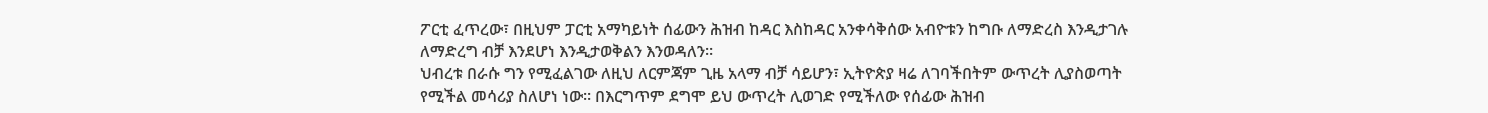ፖርቲ ፈጥረው፣ በዚህም ፓርቲ አማካይነት ሰፊውን ሕዝብ ከዳር እስከዳር አንቀሳቅሰው አብዮቱን ከግቡ ለማድረስ እንዲታገሉ ለማድረግ ብቻ እንደሆነ እንዲታወቅልን እንወዳለን።
ህብረቱ በራሱ ግን የሚፈልገው ለዚህ ለርምጃም ጊዜ አላማ ብቻ ሳይሆን፣ ኢትዮጵያ ዛሬ ለገባችበትም ውጥረት ሊያስወጣት የሚችል መሳሪያ ስለሆነ ነው። በእርግጥም ደግሞ ይህ ውጥረት ሊወገድ የሚችለው የሰፊው ሕዝብ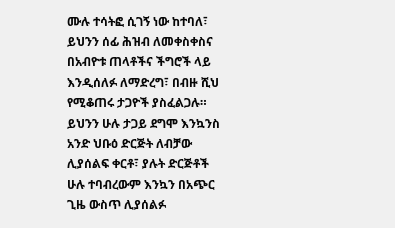ሙሉ ተሳትፎ ሲገኝ ነው ከተባለ፣ ይህንን ሰፊ ሕዝብ ለመቀስቀስና በአብዮቱ ጠላቶችና ችግሮች ላይ እንዲሰለፉ ለማድረግ፣ በብዙ ሺህ የሚቆጠሩ ታጋዮች ያስፈልጋሉ። ይህንን ሁሉ ታጋይ ደግሞ እንኳንስ አንድ ህቡዕ ድርጅት ለብቻው ሊያሰልፍ ቀርቶ፣ ያሉት ድርጅቶች ሁሉ ተባብረውም እንኳን በአጭር ጊዜ ውስጥ ሊያሰልፉ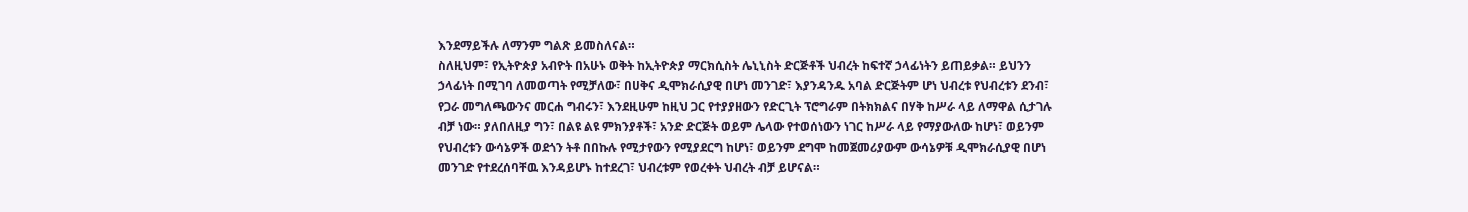እንደማይችሉ ለማንም ግልጽ ይመስለናል።
ስለዚህም፣ የኢትዮጵያ አብዮት በአሁኑ ወቅት ከኢትዮጵያ ማርክሲስት ሌኒኒስት ድርጅቶች ህብረት ከፍተኛ ኃላፊነትን ይጠይቃል። ይህንን ኃላፊነት በሚገባ ለመወጣት የሚቻለው፣ በሀቅና ዲሞክራሲያዊ በሆነ መንገድ፣ እያንዳንዱ አባል ድርጅትም ሆነ ህብረቱ የህብረቱን ደንብ፣ የጋራ መግለጫውንና መርሐ ግብሩን፣ እንደዚሁም ከዚህ ጋር የተያያዘውን የድርጊት ፕሮግራም በትክክልና በሃቅ ከሥራ ላይ ለማዋል ሲታገሉ ብቻ ነው። ያለበለዚያ ግን፣ በልዩ ልዩ ምክንያቶች፣ አንድ ድርጅት ወይም ሌላው የተወሰነውን ነገር ከሥራ ላይ የማያውለው ከሆነ፣ ወይንም የህብረቱን ውሳኔዎች ወደጎን ትቶ በበኩሉ የሚታየውን የሚያደርግ ከሆነ፣ ወይንም ደግሞ ከመጀመሪያውም ውሳኔዎቹ ዲሞክራሲያዊ በሆነ መንገድ የተደረሰባቸዉ እንዳይሆኑ ከተደረገ፣ ህብረቱም የወረቀት ህብረት ብቻ ይሆናል።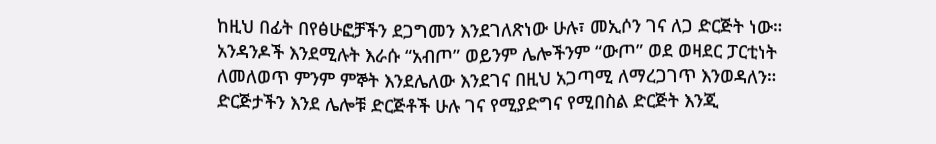ከዚህ በፊት በየፅሁፎቻችን ደጋግመን እንደገለጽነው ሁሉ፣ መኢሶን ገና ለጋ ድርጅት ነው። አንዳንዶች እንደሚሉት እራሱ “አብጦ” ወይንም ሌሎችንም “ውጦ” ወደ ወዛደር ፓርቲነት ለመለወጥ ምንም ምኞት እንደሌለው እንደገና በዚህ አጋጣሚ ለማረጋገጥ እንወዳለን። ድርጅታችን እንደ ሌሎቹ ድርጅቶች ሁሉ ገና የሚያድግና የሚበስል ድርጅት እንጂ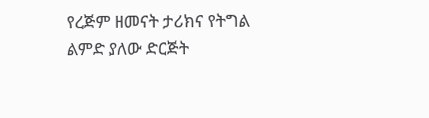የረጅም ዘመናት ታሪክና የትግል ልምድ ያለው ድርጅት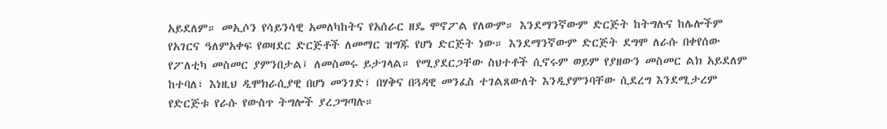አይደለም። መኢሶን የሳይንሳዊ አመለካከትና የአሰራር ዘዴ ሞኖፖል የለውም። እንደማንኛውም ድርጅት ከትግሉና ከሌሎችም የአገርና ዓለምአቀፍ የወዛደር ድርጅቶች ለመማር ዝግጁ የሆነ ድርጅት ነው። እንደማንኛውም ድርጅት ደግሞ ለራሱ በቀየሰው የፖለቲካ መስመር ያምንበታል፤ ለመስመሩ ይታገላል። የሚያደርጋቸው ስህተቶች ሲኖሩም ወይም የያዘውን መስመር ልክ አይደለም ከተባለ፣ እነዚህ ዲሞክራሲያዊ በሆነ መንገድ፣ በሃቅና በጓዳዊ መንፈስ ተገልጸውለት እንዲያምንባቸው ሲደረግ እንደሚታረም የድርጅቱ የራሱ የውስጥ ትግሎች ያረጋግጣሉ።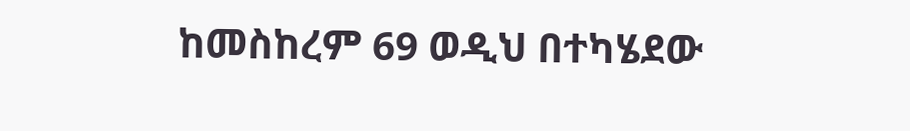ከመስከረም 69 ወዲህ በተካሄደው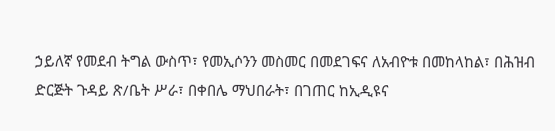ኃይለኛ የመደብ ትግል ውስጥ፣ የመኢሶንን መስመር በመደገፍና ለአብዮቱ በመከላከል፣ በሕዝብ ድርጅት ጉዳይ ጽ/ቤት ሥራ፣ በቀበሌ ማህበራት፣ በገጠር ከኢዲዩና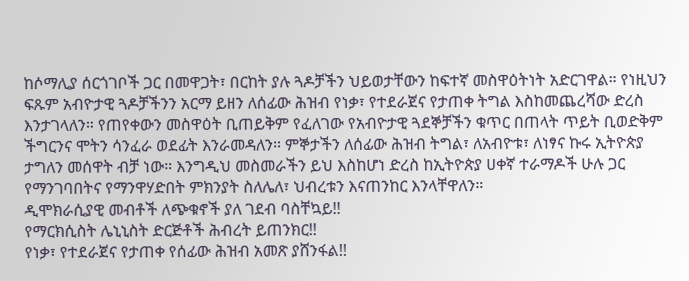ከሶማሊያ ሰርጎገቦች ጋር በመዋጋት፣ በርከት ያሉ ጓዶቻችን ህይወታቸውን ከፍተኛ መስዋዕትነት አድርገዋል። የነዚህን ፍጹም አብዮታዊ ጓዶቻችንን አርማ ይዘን ለሰፊው ሕዝብ የነቃ፣ የተደራጀና የታጠቀ ትግል እስከመጨረሻው ድረስ እንታገላለን። የጠየቀውን መስዋዕት ቢጠይቅም የፈለገው የአብዮታዊ ጓደኞቻችን ቁጥር በጠላት ጥይት ቢወድቅም ችግርንና ሞትን ሳንፈራ ወደፊት እንራመዳለን። ምኞታችን ለሰፊው ሕዝብ ትግል፣ ለአብዮቱ፣ ለነፃና ኩሩ ኢትዮጵያ ታግለን መሰዋት ብቻ ነው። እንግዲህ መስመራችን ይህ እስከሆነ ድረስ ከኢትዮጵያ ሀቀኛ ተራማዶች ሁሉ ጋር የማንገባበትና የማንዋሃድበት ምክንያት ስለሌለ፣ ህብረቱን እናጠንከር እንላቸዋለን።
ዲሞክራሲያዊ መብቶች ለጭቁኖች ያለ ገደብ ባስቸኳይ!!
የማርክሲስት ሌኒኒስት ድርጅቶች ሕብረት ይጠንክር!!
የነቃ፣ የተደራጀና የታጠቀ የሰፊው ሕዝብ አመጽ ያሸንፋል!!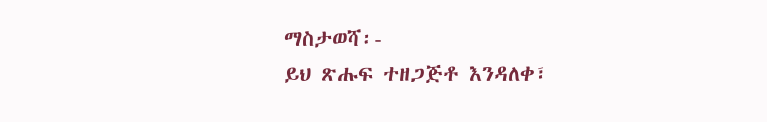ማስታወሻ፡-
ይህ ጽሑፍ ተዘጋጅቶ እንዳለቀ፣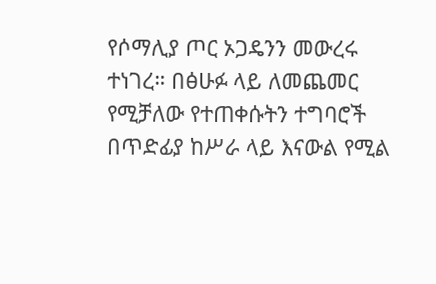የሶማሊያ ጦር ኦጋዴንን መውረሩ ተነገረ። በፅሁፉ ላይ ለመጨመር የሚቻለው የተጠቀሱትን ተግባሮች በጥድፊያ ከሥራ ላይ እናውል የሚል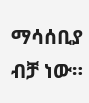ማሳሰቢያ ብቻ ነው።